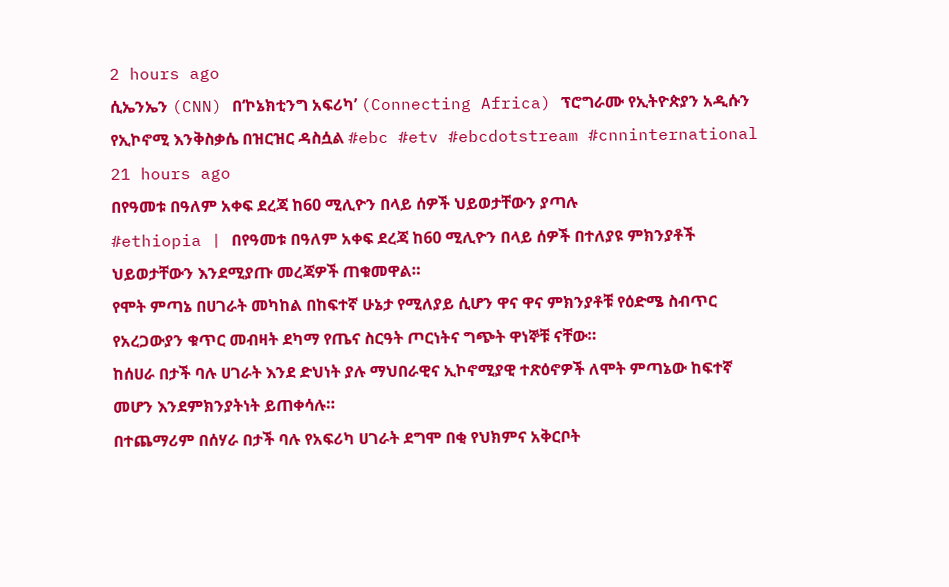2 hours ago
ሲኤንኤን (CNN) በ‘ኮኔክቲንግ አፍሪካ’ (Connecting Africa) ፕሮግራሙ የኢትዮጵያን አዲሱን የኢኮኖሚ እንቅስቃሴ በዝርዝር ዳስሷል #ebc #etv #ebcdotstream #cnninternational
21 hours ago
በየዓመቱ በዓለም አቀፍ ደረጃ ከ60 ሚሊዮን በላይ ሰዎች ህይወታቸውን ያጣሉ
#ethiopia | በየዓመቱ በዓለም አቀፍ ደረጃ ከ60 ሚሊዮን በላይ ሰዎች በተለያዩ ምክንያቶች ህይወታቸውን እንደሚያጡ መረጃዎች ጠቁመዋል።
የሞት ምጣኔ በሀገራት መካከል በከፍተኛ ሁኔታ የሚለያይ ሲሆን ዋና ዋና ምክንያቶቹ የዕድሜ ስብጥር የአረጋውያን ቁጥር መብዛት ደካማ የጤና ስርዓት ጦርነትና ግጭት ዋነኞቹ ናቸው።
ከሰሀራ በታች ባሉ ሀገራት እንደ ድህነት ያሉ ማህበራዊና ኢኮኖሚያዊ ተጽዕኖዎች ለሞት ምጣኔው ከፍተኛ መሆን እንደምክንያትነት ይጠቀሳሉ።
በተጨማሪም በሰሃራ በታች ባሉ የአፍሪካ ሀገራት ደግሞ በቂ የህክምና አቅርቦት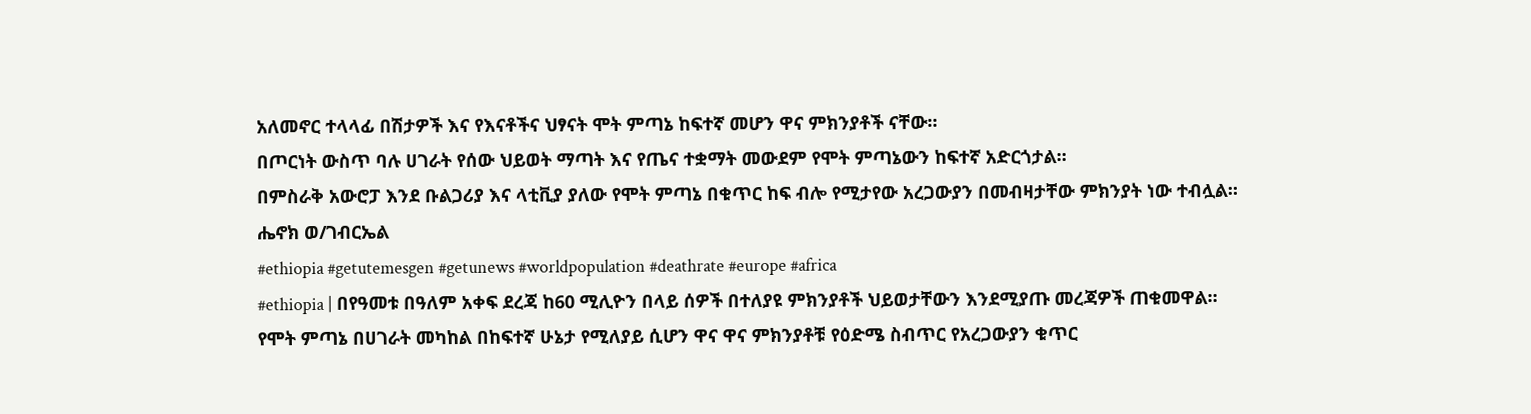አለመኖር ተላላፊ በሽታዎች እና የእናቶችና ህፃናት ሞት ምጣኔ ከፍተኛ መሆን ዋና ምክንያቶች ናቸው።
በጦርነት ውስጥ ባሉ ሀገራት የሰው ህይወት ማጣት እና የጤና ተቋማት መውደም የሞት ምጣኔውን ከፍተኛ አድርጎታል።
በምስራቅ አውሮፓ እንደ ቡልጋሪያ እና ላቲቪያ ያለው የሞት ምጣኔ በቁጥር ከፍ ብሎ የሚታየው አረጋውያን በመብዛታቸው ምክንያት ነው ተብሏል።
ሔኖክ ወ/ገብርኤል
#ethiopia #getutemesgen #getunews #worldpopulation #deathrate #europe #africa
#ethiopia | በየዓመቱ በዓለም አቀፍ ደረጃ ከ60 ሚሊዮን በላይ ሰዎች በተለያዩ ምክንያቶች ህይወታቸውን እንደሚያጡ መረጃዎች ጠቁመዋል።
የሞት ምጣኔ በሀገራት መካከል በከፍተኛ ሁኔታ የሚለያይ ሲሆን ዋና ዋና ምክንያቶቹ የዕድሜ ስብጥር የአረጋውያን ቁጥር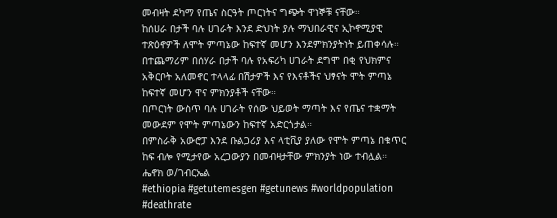መብዛት ደካማ የጤና ስርዓት ጦርነትና ግጭት ዋነኞቹ ናቸው።
ከሰሀራ በታች ባሉ ሀገራት እንደ ድህነት ያሉ ማህበራዊና ኢኮኖሚያዊ ተጽዕኖዎች ለሞት ምጣኔው ከፍተኛ መሆን እንደምክንያትነት ይጠቀሳሉ።
በተጨማሪም በሰሃራ በታች ባሉ የአፍሪካ ሀገራት ደግሞ በቂ የህክምና አቅርቦት አለመኖር ተላላፊ በሽታዎች እና የእናቶችና ህፃናት ሞት ምጣኔ ከፍተኛ መሆን ዋና ምክንያቶች ናቸው።
በጦርነት ውስጥ ባሉ ሀገራት የሰው ህይወት ማጣት እና የጤና ተቋማት መውደም የሞት ምጣኔውን ከፍተኛ አድርጎታል።
በምስራቅ አውሮፓ እንደ ቡልጋሪያ እና ላቲቪያ ያለው የሞት ምጣኔ በቁጥር ከፍ ብሎ የሚታየው አረጋውያን በመብዛታቸው ምክንያት ነው ተብሏል።
ሔኖክ ወ/ገብርኤል
#ethiopia #getutemesgen #getunews #worldpopulation #deathrate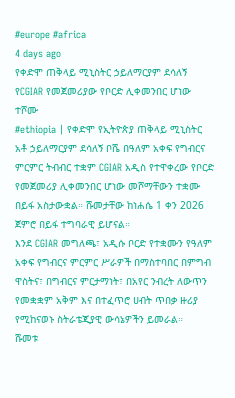#europe #africa
4 days ago
የቀድሞ ጠቅላይ ሚኒስትር ኃይለማርያም ደሳለኝ የCGIAR የመጀመሪያው የቦርድ ሊቀመንበር ሆነው ተሾሙ
#ethiopia | የቀድሞ የኢትዮጵያ ጠቅላይ ሚኒስትር አቶ ኃይለማርያም ደሳለኝ ቦሼ በዓለም አቀፍ የግብርና ምርምር ትብብር ተቋም CGIAR አዲስ የተዋቀረው የቦርድ የመጀመሪያ ሊቀመንበር ሆነው መሾማቸውን ተቋሙ በይፋ አስታውቋል። ሹመታቸው ከነሐሴ 1 ቀን 2026 ጀምሮ በይፋ ተግባራዊ ይሆናል።
እንደ CGIAR መግለጫ፣ አዲሱ ቦርድ የተቋሙን የዓለም አቀፍ የግብርና ምርምር ሥራዎች በማስተባበር በምግብ ዋስትና፣ በግብርና ምርታማነት፣ በአየር ንብረት ለውጥን የመቋቋም አቅም እና በተፈጥሮ ሀብት ጥበቃ ዙሪያ የሚከናወኑ ስትራቴጂያዊ ውሳኔዎችን ይመራል።
ሹመቱ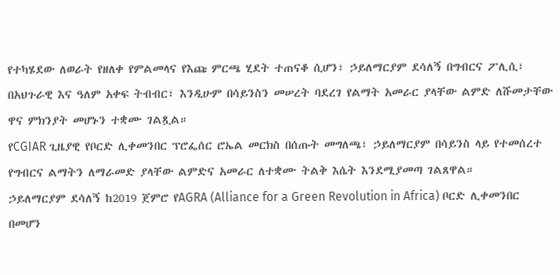የተካሄደው ለወራት የዘለቀ የምልመላና የእጩ ምርጫ ሂደት ተጠናቆ ሲሆን፣ ኃይለማርያም ደሳለኝ በግብርና ፖሊሲ፣ በአህጉራዊ እና ዓለም አቀፍ ትብብር፣ እንዲሁም በሳይንስን መሠረት ባደረገ የልማት አመራር ያላቸው ልምድ ለሹመታቸው ዋና ምክንያት መሆኑን ተቋሙ ገልጿል።
የCGIAR ጊዜያዊ የቦርድ ሊቀመንበር ፕሮፌሰር ሮኤል መርክስ በሰጡት መግለጫ፣ ኃይለማርያም በሳይንስ ላይ የተመሰረተ የግብርና ልማትን ለማራመድ ያላቸው ልምድና አመራር ለተቋሙ ትልቅ እሴት እንደሚያመጣ ገልጸዋል።
ኃይለማርያም ደሳለኝ ከ2019 ጀምሮ የAGRA (Alliance for a Green Revolution in Africa) ቦርድ ሊቀመንበር በመሆን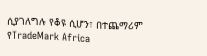ሲያገለግሉ የቆዩ ሲሆን፣ በተጨማሪም የTradeMark Africa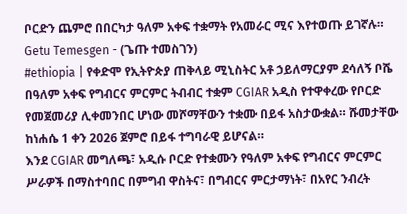ቦርድን ጨምሮ በበርካታ ዓለም አቀፍ ተቋማት የአመራር ሚና እየተወጡ ይገኛሉ።
Getu Temesgen - (ጌጡ ተመስገን)
#ethiopia | የቀድሞ የኢትዮጵያ ጠቅላይ ሚኒስትር አቶ ኃይለማርያም ደሳለኝ ቦሼ በዓለም አቀፍ የግብርና ምርምር ትብብር ተቋም CGIAR አዲስ የተዋቀረው የቦርድ የመጀመሪያ ሊቀመንበር ሆነው መሾማቸውን ተቋሙ በይፋ አስታውቋል። ሹመታቸው ከነሐሴ 1 ቀን 2026 ጀምሮ በይፋ ተግባራዊ ይሆናል።
እንደ CGIAR መግለጫ፣ አዲሱ ቦርድ የተቋሙን የዓለም አቀፍ የግብርና ምርምር ሥራዎች በማስተባበር በምግብ ዋስትና፣ በግብርና ምርታማነት፣ በአየር ንብረት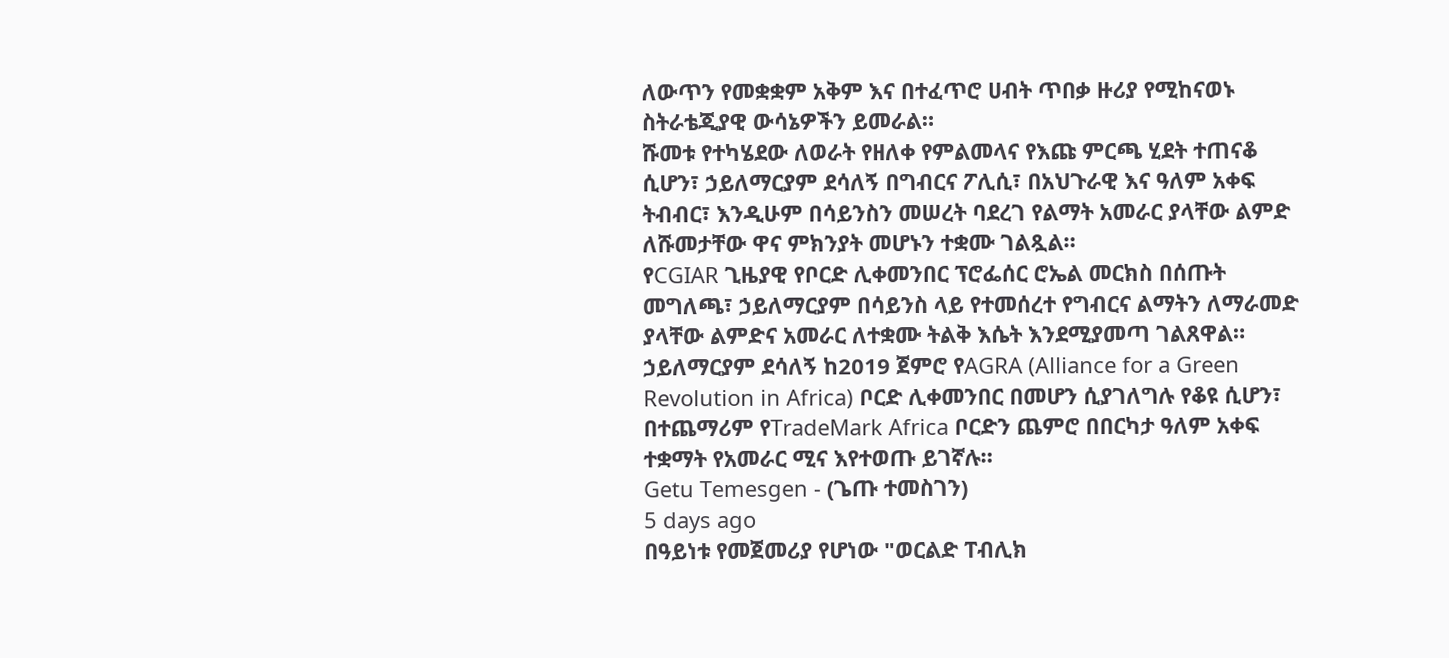ለውጥን የመቋቋም አቅም እና በተፈጥሮ ሀብት ጥበቃ ዙሪያ የሚከናወኑ ስትራቴጂያዊ ውሳኔዎችን ይመራል።
ሹመቱ የተካሄደው ለወራት የዘለቀ የምልመላና የእጩ ምርጫ ሂደት ተጠናቆ ሲሆን፣ ኃይለማርያም ደሳለኝ በግብርና ፖሊሲ፣ በአህጉራዊ እና ዓለም አቀፍ ትብብር፣ እንዲሁም በሳይንስን መሠረት ባደረገ የልማት አመራር ያላቸው ልምድ ለሹመታቸው ዋና ምክንያት መሆኑን ተቋሙ ገልጿል።
የCGIAR ጊዜያዊ የቦርድ ሊቀመንበር ፕሮፌሰር ሮኤል መርክስ በሰጡት መግለጫ፣ ኃይለማርያም በሳይንስ ላይ የተመሰረተ የግብርና ልማትን ለማራመድ ያላቸው ልምድና አመራር ለተቋሙ ትልቅ እሴት እንደሚያመጣ ገልጸዋል።
ኃይለማርያም ደሳለኝ ከ2019 ጀምሮ የAGRA (Alliance for a Green Revolution in Africa) ቦርድ ሊቀመንበር በመሆን ሲያገለግሉ የቆዩ ሲሆን፣ በተጨማሪም የTradeMark Africa ቦርድን ጨምሮ በበርካታ ዓለም አቀፍ ተቋማት የአመራር ሚና እየተወጡ ይገኛሉ።
Getu Temesgen - (ጌጡ ተመስገን)
5 days ago
በዓይነቱ የመጀመሪያ የሆነው "ወርልድ ፐብሊክ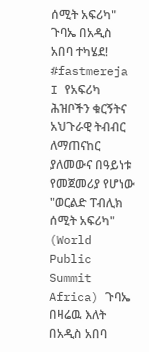ሰሚት አፍሪካ" ጉባኤ በአዲስ አበባ ተካሄደ!
#fastmereja I የአፍሪካ ሕዝቦችን ቁርኝትና አህጉራዊ ትብብር ለማጠናከር ያለመውና በዓይነቱ የመጀመሪያ የሆነው "ወርልድ ፐብሊክ ሰሚት አፍሪካ" (World Public Summit Africa) ጉባኤ በዛሬዉ እለት በአዲስ አበባ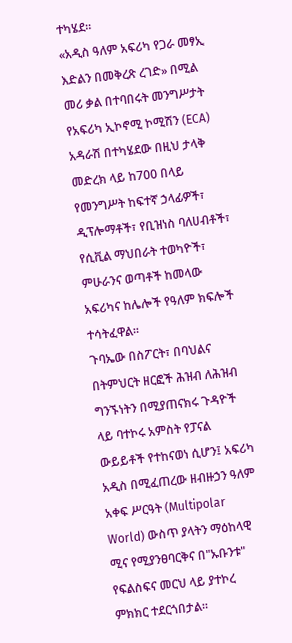ተካሄደ።
«አዲስ ዓለም አፍሪካ የጋራ መፃኢ እድልን በመቅረጽ ረገድ» በሚል መሪ ቃል በተባበሩት መንግሥታት የአፍሪካ ኢኮኖሚ ኮሚሽን (ECA) አዳራሽ በተካሄደው በዚህ ታላቅ መድረክ ላይ ከ700 በላይ የመንግሥት ከፍተኛ ኃላፊዎች፣ ዲፕሎማቶች፣ የቢዝነስ ባለሀብቶች፣ የሲቪል ማህበራት ተወካዮች፣ ምሁራንና ወጣቶች ከመላው አፍሪካና ከሌሎች የዓለም ክፍሎች ተሳትፈዋል።
ጉባኤው በስፖርት፣ በባህልና በትምህርት ዘርፎች ሕዝብ ለሕዝብ ግንኙነትን በሚያጠናክሩ ጉዳዮች ላይ ባተኮሩ አምስት የፓናል ውይይቶች የተከናወነ ሲሆን፤ አፍሪካ አዲስ በሚፈጠረው ዘብዙኃን ዓለም አቀፍ ሥርዓት (Multipolar World) ውስጥ ያላትን ማዕከላዊ ሚና የሚያንፀባርቅና በ"ኡቡንቱ" የፍልስፍና መርህ ላይ ያተኮረ ምክክር ተደርጎበታል።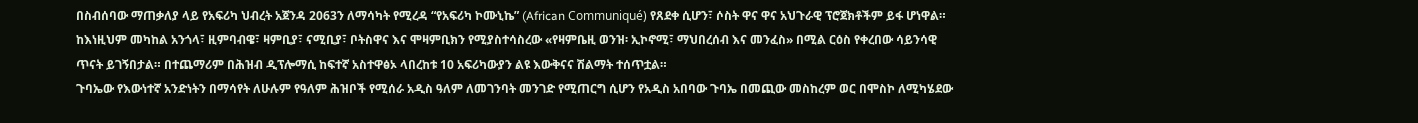በስብሰባው ማጠቃለያ ላይ የአፍሪካ ህብረት አጀንዳ 2063ን ለማሳካት የሚረዳ “የአፍሪካ ኮሙኒኬ” (African Communiqué) የጸደቀ ሲሆን፣ ሶስት ዋና ዋና አህጉራዊ ፕሮጀክቶችም ይፋ ሆነዋል።
ከእነዚህም መካከል አንጎላ፣ ዚምባብዌ፣ ዛምቢያ፣ ናሚቢያ፣ ቦትስዋና እና ሞዛምቢክን የሚያስተሳስረው «የዛምቤዚ ወንዝ፡ ኢኮኖሚ፣ ማህበረሰብ እና መንፈስ» በሚል ርዕስ የቀረበው ሳይንሳዊ ጥናት ይገኝበታል። በተጨማሪም በሕዝብ ዲፕሎማሲ ከፍተኛ አስተዋፅኦ ላበረከቱ 10 አፍሪካውያን ልዩ እውቅናና ሽልማት ተሰጥቷል።
ጉባኤው የእውነተኛ አንድነትን በማሳየት ለሁሉም የዓለም ሕዝቦች የሚሰራ አዲስ ዓለም ለመገንባት መንገድ የሚጠርግ ሲሆን የአዲስ አበባው ጉባኤ በመጪው መስከረም ወር በሞስኮ ለሚካሄደው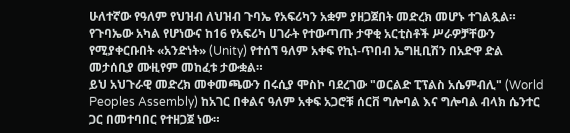ሁለተኛው የዓለም የህዝብ ለህዝብ ጉባኤ የአፍሪካን አቋም ያዘጋጀበት መድረክ መሆኑ ተገልጿል።
የጉባኤው አካል የሆነውና ከ16 የአፍሪካ ሀገራት የተውጣጡ ታዋቂ አርቲስቶች ሥራዎቻቸውን የሚያቀርቡበት «አንድነት» (Unity) የተሰኘ ዓለም አቀፍ የኪነ-ጥበብ ኤግዚቢሽን በአድዋ ድል መታሰቢያ ሙዚየም መከፈቱ ታውቋል።
ይህ አህጉራዊ መድረክ መቀመጫውን በሩሲያ ሞስኮ ባደረገው "ወርልድ ፒፕልስ አሴምብሊ" (World Peoples Assembly) ከአገር በቀልና ዓለም አቀፍ አጋሮቹ ሰርቨ ግሎባል እና ግሎባል ብላክ ሴንተር ጋር በመተባበር የተዘጋጀ ነው።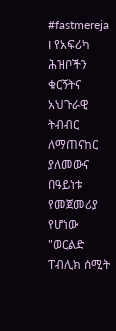#fastmereja I የአፍሪካ ሕዝቦችን ቁርኝትና አህጉራዊ ትብብር ለማጠናከር ያለመውና በዓይነቱ የመጀመሪያ የሆነው "ወርልድ ፐብሊክ ሰሚት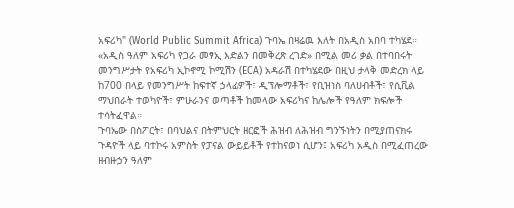አፍሪካ" (World Public Summit Africa) ጉባኤ በዛሬዉ እለት በአዲስ አበባ ተካሄደ።
«አዲስ ዓለም አፍሪካ የጋራ መፃኢ እድልን በመቅረጽ ረገድ» በሚል መሪ ቃል በተባበሩት መንግሥታት የአፍሪካ ኢኮኖሚ ኮሚሽን (ECA) አዳራሽ በተካሄደው በዚህ ታላቅ መድረክ ላይ ከ700 በላይ የመንግሥት ከፍተኛ ኃላፊዎች፣ ዲፕሎማቶች፣ የቢዝነስ ባለሀብቶች፣ የሲቪል ማህበራት ተወካዮች፣ ምሁራንና ወጣቶች ከመላው አፍሪካና ከሌሎች የዓለም ክፍሎች ተሳትፈዋል።
ጉባኤው በስፖርት፣ በባህልና በትምህርት ዘርፎች ሕዝብ ለሕዝብ ግንኙነትን በሚያጠናክሩ ጉዳዮች ላይ ባተኮሩ አምስት የፓናል ውይይቶች የተከናወነ ሲሆን፤ አፍሪካ አዲስ በሚፈጠረው ዘብዙኃን ዓለም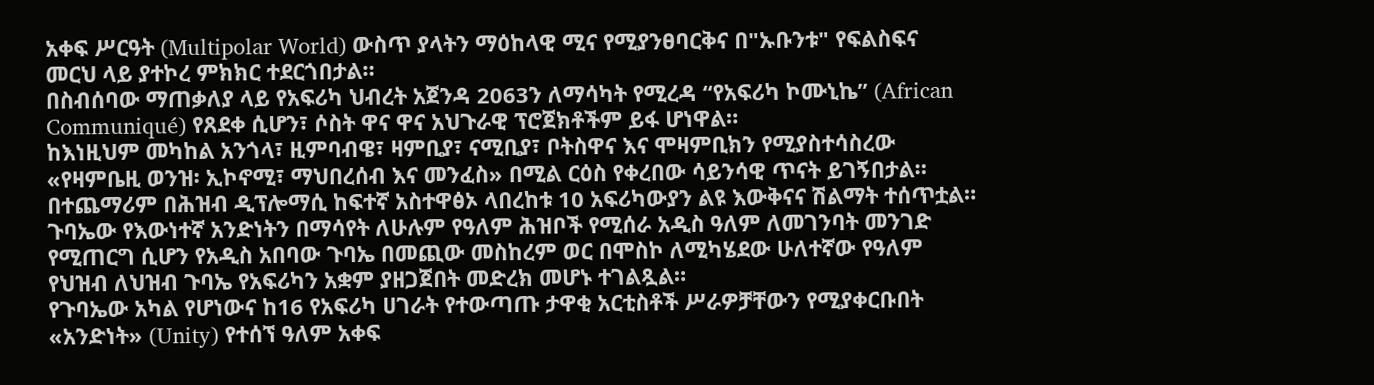አቀፍ ሥርዓት (Multipolar World) ውስጥ ያላትን ማዕከላዊ ሚና የሚያንፀባርቅና በ"ኡቡንቱ" የፍልስፍና መርህ ላይ ያተኮረ ምክክር ተደርጎበታል።
በስብሰባው ማጠቃለያ ላይ የአፍሪካ ህብረት አጀንዳ 2063ን ለማሳካት የሚረዳ “የአፍሪካ ኮሙኒኬ” (African Communiqué) የጸደቀ ሲሆን፣ ሶስት ዋና ዋና አህጉራዊ ፕሮጀክቶችም ይፋ ሆነዋል።
ከእነዚህም መካከል አንጎላ፣ ዚምባብዌ፣ ዛምቢያ፣ ናሚቢያ፣ ቦትስዋና እና ሞዛምቢክን የሚያስተሳስረው «የዛምቤዚ ወንዝ፡ ኢኮኖሚ፣ ማህበረሰብ እና መንፈስ» በሚል ርዕስ የቀረበው ሳይንሳዊ ጥናት ይገኝበታል። በተጨማሪም በሕዝብ ዲፕሎማሲ ከፍተኛ አስተዋፅኦ ላበረከቱ 10 አፍሪካውያን ልዩ እውቅናና ሽልማት ተሰጥቷል።
ጉባኤው የእውነተኛ አንድነትን በማሳየት ለሁሉም የዓለም ሕዝቦች የሚሰራ አዲስ ዓለም ለመገንባት መንገድ የሚጠርግ ሲሆን የአዲስ አበባው ጉባኤ በመጪው መስከረም ወር በሞስኮ ለሚካሄደው ሁለተኛው የዓለም የህዝብ ለህዝብ ጉባኤ የአፍሪካን አቋም ያዘጋጀበት መድረክ መሆኑ ተገልጿል።
የጉባኤው አካል የሆነውና ከ16 የአፍሪካ ሀገራት የተውጣጡ ታዋቂ አርቲስቶች ሥራዎቻቸውን የሚያቀርቡበት «አንድነት» (Unity) የተሰኘ ዓለም አቀፍ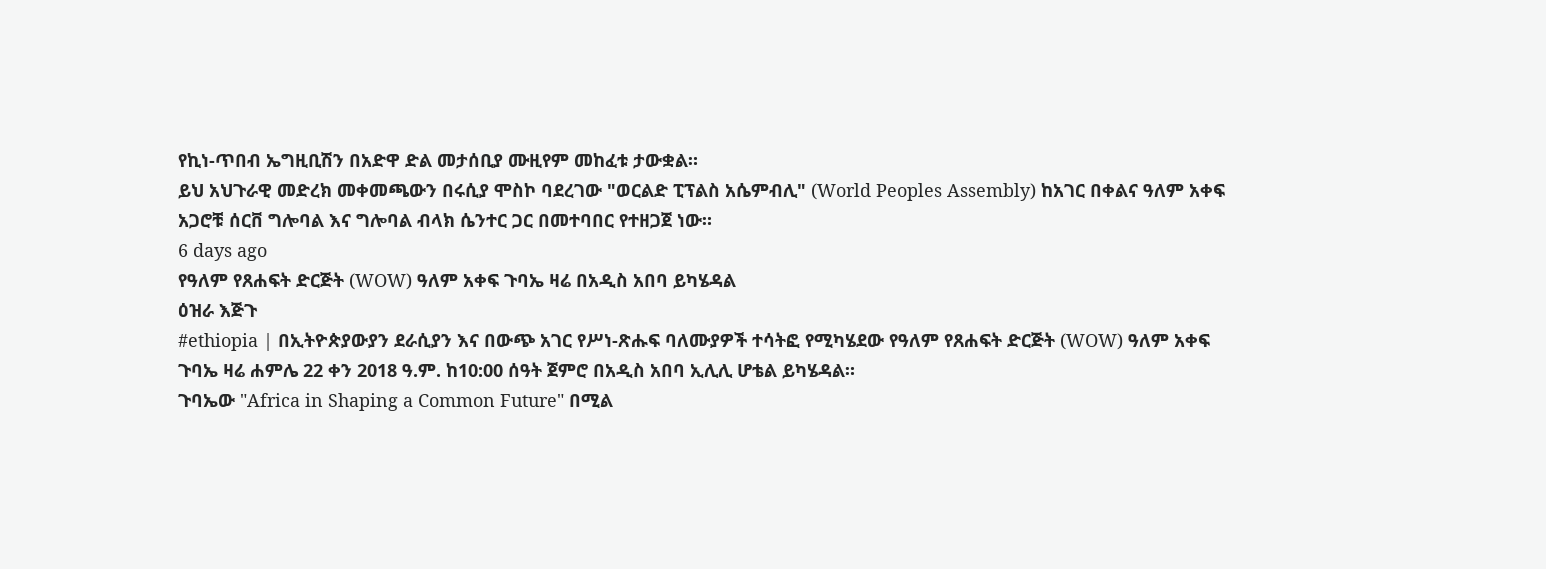የኪነ-ጥበብ ኤግዚቢሽን በአድዋ ድል መታሰቢያ ሙዚየም መከፈቱ ታውቋል።
ይህ አህጉራዊ መድረክ መቀመጫውን በሩሲያ ሞስኮ ባደረገው "ወርልድ ፒፕልስ አሴምብሊ" (World Peoples Assembly) ከአገር በቀልና ዓለም አቀፍ አጋሮቹ ሰርቨ ግሎባል እና ግሎባል ብላክ ሴንተር ጋር በመተባበር የተዘጋጀ ነው።
6 days ago
የዓለም የጸሐፍት ድርጅት (WOW) ዓለም አቀፍ ጉባኤ ዛሬ በአዲስ አበባ ይካሄዳል
ዕዝራ እጅጉ
#ethiopia | በኢትዮጵያውያን ደራሲያን እና በውጭ አገር የሥነ-ጽሑፍ ባለሙያዎች ተሳትፎ የሚካሄደው የዓለም የጸሐፍት ድርጅት (WOW) ዓለም አቀፍ ጉባኤ ዛሬ ሐምሌ 22 ቀን 2018 ዓ.ም. ከ10:00 ሰዓት ጀምሮ በአዲስ አበባ ኢሊሊ ሆቴል ይካሄዳል።
ጉባኤው "Africa in Shaping a Common Future" በሚል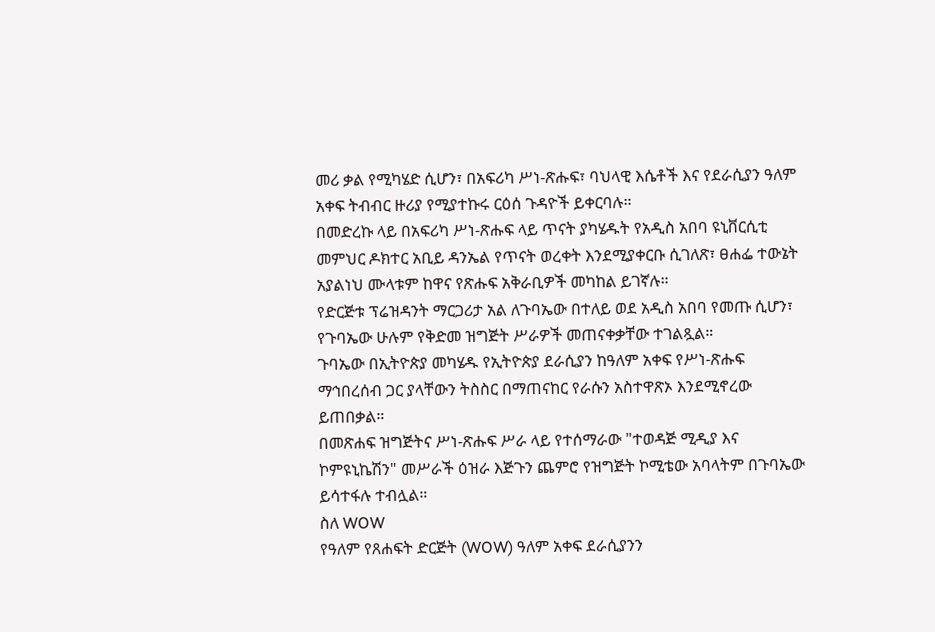መሪ ቃል የሚካሄድ ሲሆን፣ በአፍሪካ ሥነ-ጽሑፍ፣ ባህላዊ እሴቶች እና የደራሲያን ዓለም አቀፍ ትብብር ዙሪያ የሚያተኩሩ ርዕሰ ጉዳዮች ይቀርባሉ።
በመድረኩ ላይ በአፍሪካ ሥነ-ጽሑፍ ላይ ጥናት ያካሄዱት የአዲስ አበባ ዩኒቨርሲቲ መምህር ዶክተር አቢይ ዳንኤል የጥናት ወረቀት እንደሚያቀርቡ ሲገለጽ፣ ፀሐፌ ተውኔት አያልነህ ሙላቱም ከዋና የጽሑፍ አቅራቢዎች መካከል ይገኛሉ።
የድርጅቱ ፕሬዝዳንት ማርጋሪታ አል ለጉባኤው በተለይ ወደ አዲስ አበባ የመጡ ሲሆን፣ የጉባኤው ሁሉም የቅድመ ዝግጅት ሥራዎች መጠናቀቃቸው ተገልጿል።
ጉባኤው በኢትዮጵያ መካሄዱ የኢትዮጵያ ደራሲያን ከዓለም አቀፍ የሥነ-ጽሑፍ ማኅበረሰብ ጋር ያላቸውን ትስስር በማጠናከር የራሱን አስተዋጽኦ እንደሚኖረው ይጠበቃል።
በመጽሐፍ ዝግጅትና ሥነ-ጽሑፍ ሥራ ላይ የተሰማራው "ተወዳጅ ሚዲያ እና ኮምዩኒኬሽን" መሥራች ዕዝራ እጅጉን ጨምሮ የዝግጅት ኮሚቴው አባላትም በጉባኤው ይሳተፋሉ ተብሏል።
ስለ WOW
የዓለም የጸሐፍት ድርጅት (WOW) ዓለም አቀፍ ደራሲያንን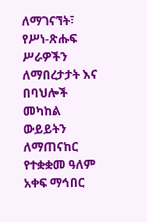ለማገናኘት፣ የሥነ-ጽሑፍ ሥራዎችን ለማበረታታት እና በባህሎች መካከል ውይይትን ለማጠናከር የተቋቋመ ዓለም አቀፍ ማኅበር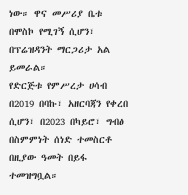ነው። ዋና መሥሪያ ቤቱ በሞስኮ የሚገኝ ሲሆን፣ በፕሬዝዳንት ማርጋሪታ አል ይመራል።
የድርጅቱ የምሥረታ ሀሳብ በ2019 በባኩ፣ አዘርባጃን የቀረበ ሲሆን፣ በ2023 በካይሮ፣ ግብፅ በስምምነት ሰነድ ተመስርቶ በዚያው ዓመት በይፋ ተመዝግቧል።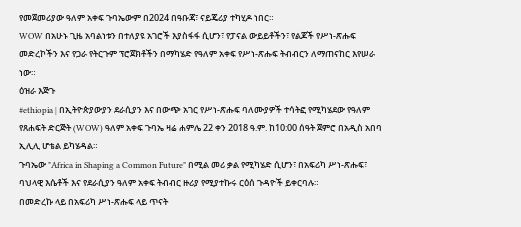የመጀመሪያው ዓለም አቀፍ ጉባኤውም በ2024 በዓቡጃ፣ ናይጄሪያ ተካሂዶ ነበር።
WOW በአሁኑ ጊዜ አባልነቱን በተለያዩ አገሮች እያስፋፋ ሲሆን፣ የፓናል ውይይቶችን፣ የልጆች የሥነ-ጽሑፍ መድረኮችን እና የጋራ የትርጉም ፕሮጀክቶችን በማካሄድ የዓለም አቀፍ የሥነ-ጽሑፍ ትብብርን ለማጠናከር እየሠራ ነው።
ዕዝራ እጅጉ
#ethiopia | በኢትዮጵያውያን ደራሲያን እና በውጭ አገር የሥነ-ጽሑፍ ባለሙያዎች ተሳትፎ የሚካሄደው የዓለም የጸሐፍት ድርጅት (WOW) ዓለም አቀፍ ጉባኤ ዛሬ ሐምሌ 22 ቀን 2018 ዓ.ም. ከ10:00 ሰዓት ጀምሮ በአዲስ አበባ ኢሊሊ ሆቴል ይካሄዳል።
ጉባኤው "Africa in Shaping a Common Future" በሚል መሪ ቃል የሚካሄድ ሲሆን፣ በአፍሪካ ሥነ-ጽሑፍ፣ ባህላዊ እሴቶች እና የደራሲያን ዓለም አቀፍ ትብብር ዙሪያ የሚያተኩሩ ርዕሰ ጉዳዮች ይቀርባሉ።
በመድረኩ ላይ በአፍሪካ ሥነ-ጽሑፍ ላይ ጥናት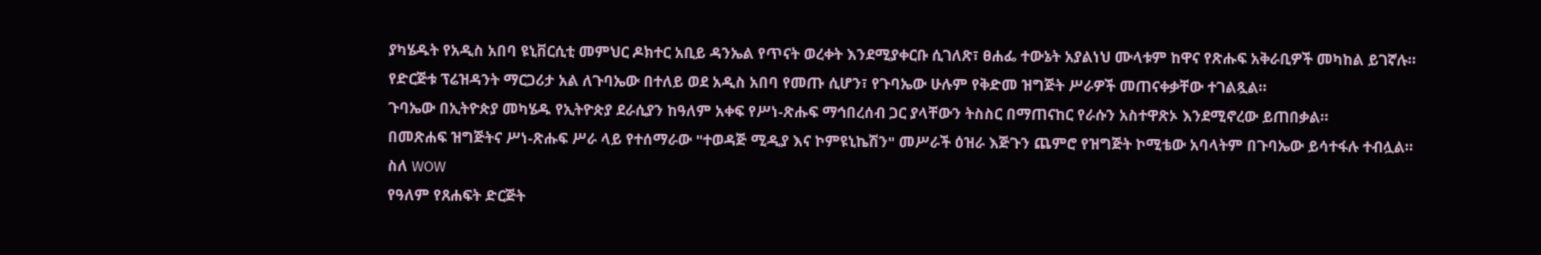ያካሄዱት የአዲስ አበባ ዩኒቨርሲቲ መምህር ዶክተር አቢይ ዳንኤል የጥናት ወረቀት እንደሚያቀርቡ ሲገለጽ፣ ፀሐፌ ተውኔት አያልነህ ሙላቱም ከዋና የጽሑፍ አቅራቢዎች መካከል ይገኛሉ።
የድርጅቱ ፕሬዝዳንት ማርጋሪታ አል ለጉባኤው በተለይ ወደ አዲስ አበባ የመጡ ሲሆን፣ የጉባኤው ሁሉም የቅድመ ዝግጅት ሥራዎች መጠናቀቃቸው ተገልጿል።
ጉባኤው በኢትዮጵያ መካሄዱ የኢትዮጵያ ደራሲያን ከዓለም አቀፍ የሥነ-ጽሑፍ ማኅበረሰብ ጋር ያላቸውን ትስስር በማጠናከር የራሱን አስተዋጽኦ እንደሚኖረው ይጠበቃል።
በመጽሐፍ ዝግጅትና ሥነ-ጽሑፍ ሥራ ላይ የተሰማራው "ተወዳጅ ሚዲያ እና ኮምዩኒኬሽን" መሥራች ዕዝራ እጅጉን ጨምሮ የዝግጅት ኮሚቴው አባላትም በጉባኤው ይሳተፋሉ ተብሏል።
ስለ WOW
የዓለም የጸሐፍት ድርጅት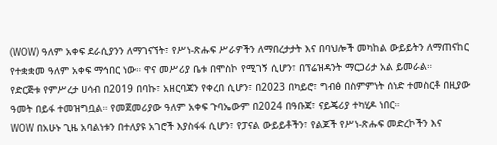(WOW) ዓለም አቀፍ ደራሲያንን ለማገናኘት፣ የሥነ-ጽሑፍ ሥራዎችን ለማበረታታት እና በባህሎች መካከል ውይይትን ለማጠናከር የተቋቋመ ዓለም አቀፍ ማኅበር ነው። ዋና መሥሪያ ቤቱ በሞስኮ የሚገኝ ሲሆን፣ በፕሬዝዳንት ማርጋሪታ አል ይመራል።
የድርጅቱ የምሥረታ ሀሳብ በ2019 በባኩ፣ አዘርባጃን የቀረበ ሲሆን፣ በ2023 በካይሮ፣ ግብፅ በስምምነት ሰነድ ተመስርቶ በዚያው ዓመት በይፋ ተመዝግቧል። የመጀመሪያው ዓለም አቀፍ ጉባኤውም በ2024 በዓቡጃ፣ ናይጄሪያ ተካሂዶ ነበር።
WOW በአሁኑ ጊዜ አባልነቱን በተለያዩ አገሮች እያስፋፋ ሲሆን፣ የፓናል ውይይቶችን፣ የልጆች የሥነ-ጽሑፍ መድረኮችን እና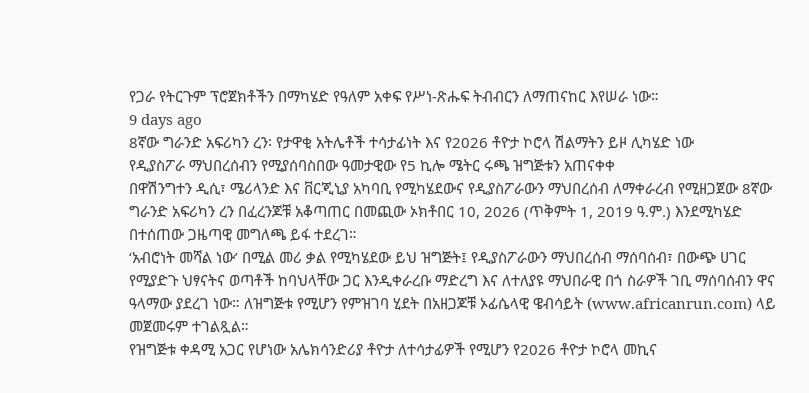የጋራ የትርጉም ፕሮጀክቶችን በማካሄድ የዓለም አቀፍ የሥነ-ጽሑፍ ትብብርን ለማጠናከር እየሠራ ነው።
9 days ago
8ኛው ግራንድ አፍሪካን ረን፡ የታዋቂ አትሌቶች ተሳታፊነት እና የ2026 ቶዮታ ኮሮላ ሽልማትን ይዞ ሊካሄድ ነው
የዲያስፖራ ማህበረሰብን የሚያሰባስበው ዓመታዊው የ5 ኪሎ ሜትር ሩጫ ዝግጅቱን አጠናቀቀ
በዋሽንግተን ዲሲ፣ ሜሪላንድ እና ቨርጂኒያ አካባቢ የሚካሄደውና የዲያስፖራውን ማህበረሰብ ለማቀራረብ የሚዘጋጀው 8ኛው ግራንድ አፍሪካን ረን በፈረንጆቹ አቆጣጠር በመጪው ኦክቶበር 10, 2026 (ጥቅምት 1, 2019 ዓ.ም.) እንደሚካሄድ በተሰጠው ጋዜጣዊ መግለጫ ይፋ ተደረገ።
‘አብሮነት መሻል ነው’ በሚል መሪ ቃል የሚካሄደው ይህ ዝግጅት፤ የዲያስፖራውን ማህበረሰብ ማሰባሰብ፣ በውጭ ሀገር የሚያድጉ ህፃናትና ወጣቶች ከባህላቸው ጋር እንዲቀራረቡ ማድረግ እና ለተለያዩ ማህበራዊ በጎ ስራዎች ገቢ ማሰባሰብን ዋና ዓላማው ያደረገ ነው። ለዝግጅቱ የሚሆን የምዝገባ ሂደት በአዘጋጆቹ ኦፊሴላዊ ዌብሳይት (www.africanrun.com) ላይ መጀመሩም ተገልጿል።
የዝግጅቱ ቀዳሚ አጋር የሆነው አሌክሳንድሪያ ቶዮታ ለተሳታፊዎች የሚሆን የ2026 ቶዮታ ኮሮላ መኪና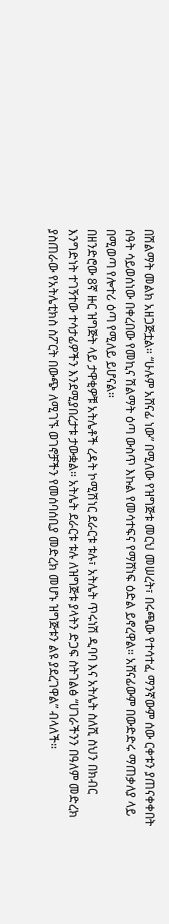በሽልማት መልክ አዘጋጅቷል። “ሁሉም አሸናፊ ነው” በሚለው የዝግጅቱ መርህ መሠረት፣ በሩጫው የተሳተፈ ማንኛውም ሰው ርቀቱን ያጠናቀቀበት ሰዓት ሳይወሰነው በቀረበው የመኪና ሽልማት ዕጣ ውስጥ እኩል የመሳተፍና የማሸነፍ ዕድል ይኖረዋል። አሸናፊውም በውድድሩ ማጠቃለያ ላይ በሚወጣ የሎተሪ ዕጣ የሚለይ ይሆናል።
በዘንድሮው 8ኛ ዙር ዝግጅት ላይ ታዋቂዎቹ አትሌቶች ረዳት ኮሚሽነር ደራርቱ ቱሉ፣ አትሌት ጥሩነሽ ዲባባ እና አትሌት ስለሺ ስህን በክብር እንግድነት ተገኝተው ተሳታፊዎችን እንደሚያበረታቱ ታውቋል። አትሌት ደራርቱ ቱሉ ለዝግጅቱ ያላትን ድጋፍ ስትገልፅ “ሀገራችንን በዓለም መድረክ ያስጠራው የአትሌቲክስ ስፖርት በውጭ ለሚገኙ ወገኖቻችን የመሰባሰቢያ መድረክ መሆኑ ዝግጅቱን ልዩ ያደረገዋል” ብላለች።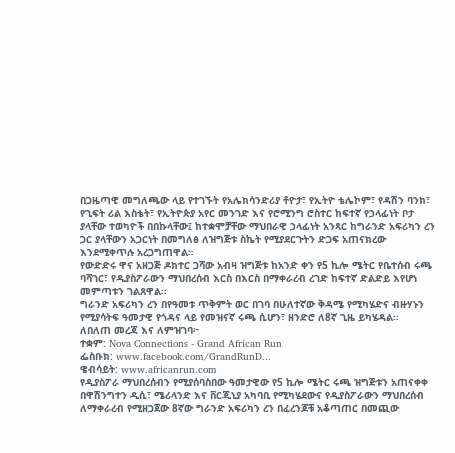በጋዜጣዊ መግለጫው ላይ የተገኙት የአሌክሳንድሪያ ቶዮታ፣ የኢትዮ ቴሌኮም፣ የዳሽን ባንክ፣ የጊፍት ሪል እስቴት፣ የኢትዮጵያ አየር መንገድ እና የሮሚንግ ሮስተር ከፍተኛ የኃላፊነት ቦታ ያላቸው ተወካዮች በበኩላቸው፤ ከተቋሞቻቸው ማህበራዊ ኃላፊነት አንጻር ከግራንድ አፍሪካን ረን ጋር ያላቸውን አጋርነት በመግለፅ ለዝግጅቱ ስኬት የሚያደርጉትን ድጋፍ አጠናክረው እንደሚቀጥሉ አረጋግጠዋል።
የውድድሩ ዋና አዘጋጅ ዶክተር ጋሻው አብዛ ዝግጅቱ ከአንድ ቀን የ5 ኪሎ ሜትር የቤተሰብ ሩጫ ባሻገር፣ የዲያስፖራውን ማህበረሰብ እርስ በእርስ በማቀራረብ ረገድ ከፍተኛ ድልድይ እየሆነ መምጣቱን ገልጸዋል።
ግራንድ አፍሪካን ረን በየዓመቱ ጥቅምት ወር በገባ በሁለተኛው ቅዳሜ የሚካሄድና ብዙሃኑን የሚያሳትፍ ዓመታዊ የጎዳና ላይ የመዝናኛ ሩጫ ሲሆን፣ ዘንድሮ ለ8ኛ ጊዜ ይካሄዳል።
ለበለጠ መረጃ እና ለምዝገባ፦
ተቋም: Nova Connections - Grand African Run
ፌስቡክ: www.facebook.com/GrandRunD...
ዌብሳይት: www.africanrun.com
የዲያስፖራ ማህበረሰብን የሚያሰባስበው ዓመታዊው የ5 ኪሎ ሜትር ሩጫ ዝግጅቱን አጠናቀቀ
በዋሽንግተን ዲሲ፣ ሜሪላንድ እና ቨርጂኒያ አካባቢ የሚካሄደውና የዲያስፖራውን ማህበረሰብ ለማቀራረብ የሚዘጋጀው 8ኛው ግራንድ አፍሪካን ረን በፈረንጆቹ አቆጣጠር በመጪው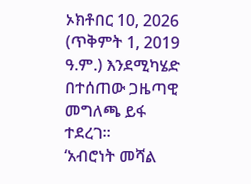ኦክቶበር 10, 2026 (ጥቅምት 1, 2019 ዓ.ም.) እንደሚካሄድ በተሰጠው ጋዜጣዊ መግለጫ ይፋ ተደረገ።
‘አብሮነት መሻል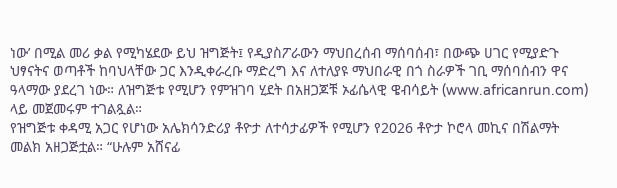ነው’ በሚል መሪ ቃል የሚካሄደው ይህ ዝግጅት፤ የዲያስፖራውን ማህበረሰብ ማሰባሰብ፣ በውጭ ሀገር የሚያድጉ ህፃናትና ወጣቶች ከባህላቸው ጋር እንዲቀራረቡ ማድረግ እና ለተለያዩ ማህበራዊ በጎ ስራዎች ገቢ ማሰባሰብን ዋና ዓላማው ያደረገ ነው። ለዝግጅቱ የሚሆን የምዝገባ ሂደት በአዘጋጆቹ ኦፊሴላዊ ዌብሳይት (www.africanrun.com) ላይ መጀመሩም ተገልጿል።
የዝግጅቱ ቀዳሚ አጋር የሆነው አሌክሳንድሪያ ቶዮታ ለተሳታፊዎች የሚሆን የ2026 ቶዮታ ኮሮላ መኪና በሽልማት መልክ አዘጋጅቷል። “ሁሉም አሸናፊ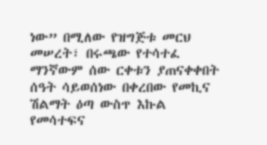ነው” በሚለው የዝግጅቱ መርህ መሠረት፣ በሩጫው የተሳተፈ ማንኛውም ሰው ርቀቱን ያጠናቀቀበት ሰዓት ሳይወሰነው በቀረበው የመኪና ሽልማት ዕጣ ውስጥ እኩል የመሳተፍና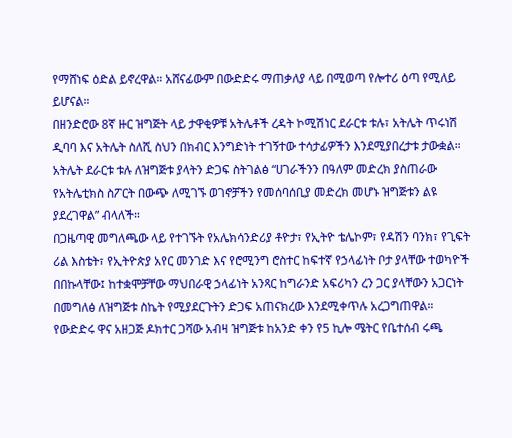የማሸነፍ ዕድል ይኖረዋል። አሸናፊውም በውድድሩ ማጠቃለያ ላይ በሚወጣ የሎተሪ ዕጣ የሚለይ ይሆናል።
በዘንድሮው 8ኛ ዙር ዝግጅት ላይ ታዋቂዎቹ አትሌቶች ረዳት ኮሚሽነር ደራርቱ ቱሉ፣ አትሌት ጥሩነሽ ዲባባ እና አትሌት ስለሺ ስህን በክብር እንግድነት ተገኝተው ተሳታፊዎችን እንደሚያበረታቱ ታውቋል። አትሌት ደራርቱ ቱሉ ለዝግጅቱ ያላትን ድጋፍ ስትገልፅ “ሀገራችንን በዓለም መድረክ ያስጠራው የአትሌቲክስ ስፖርት በውጭ ለሚገኙ ወገኖቻችን የመሰባሰቢያ መድረክ መሆኑ ዝግጅቱን ልዩ ያደረገዋል” ብላለች።
በጋዜጣዊ መግለጫው ላይ የተገኙት የአሌክሳንድሪያ ቶዮታ፣ የኢትዮ ቴሌኮም፣ የዳሽን ባንክ፣ የጊፍት ሪል እስቴት፣ የኢትዮጵያ አየር መንገድ እና የሮሚንግ ሮስተር ከፍተኛ የኃላፊነት ቦታ ያላቸው ተወካዮች በበኩላቸው፤ ከተቋሞቻቸው ማህበራዊ ኃላፊነት አንጻር ከግራንድ አፍሪካን ረን ጋር ያላቸውን አጋርነት በመግለፅ ለዝግጅቱ ስኬት የሚያደርጉትን ድጋፍ አጠናክረው እንደሚቀጥሉ አረጋግጠዋል።
የውድድሩ ዋና አዘጋጅ ዶክተር ጋሻው አብዛ ዝግጅቱ ከአንድ ቀን የ5 ኪሎ ሜትር የቤተሰብ ሩጫ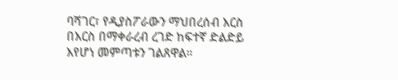ባሻገር፣ የዲያስፖራውን ማህበረሰብ እርስ በእርስ በማቀራረብ ረገድ ከፍተኛ ድልድይ እየሆነ መምጣቱን ገልጸዋል።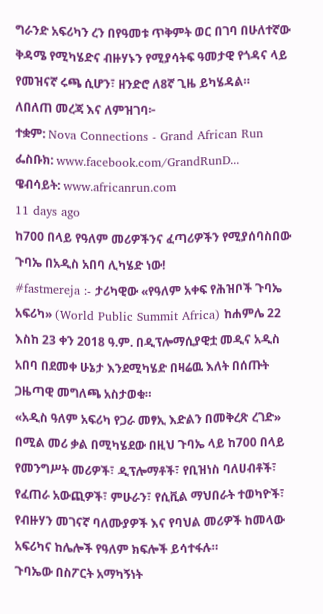ግራንድ አፍሪካን ረን በየዓመቱ ጥቅምት ወር በገባ በሁለተኛው ቅዳሜ የሚካሄድና ብዙሃኑን የሚያሳትፍ ዓመታዊ የጎዳና ላይ የመዝናኛ ሩጫ ሲሆን፣ ዘንድሮ ለ8ኛ ጊዜ ይካሄዳል።
ለበለጠ መረጃ እና ለምዝገባ፦
ተቋም: Nova Connections - Grand African Run
ፌስቡክ: www.facebook.com/GrandRunD...
ዌብሳይት: www.africanrun.com
11 days ago
ከ700 በላይ የዓለም መሪዎችንና ፈጣሪዎችን የሚያሰባስበው ጉባኤ በአዲስ አበባ ሊካሄድ ነው!
#fastmereja :- ታሪካዊው «የዓለም አቀፍ የሕዝቦች ጉባኤ አፍሪካ» (World Public Summit Africa) ከሐምሌ 22 እስከ 23 ቀን 2018 ዓ.ም. በዲፕሎማሲያዊቷ መዲና አዲስ አበባ በደመቀ ሁኔታ እንደሚካሄድ በዛሬዉ እለት በሰጡት ጋዜጣዊ መግለጫ አስታወቁ።
«አዲስ ዓለም አፍሪካ የጋራ መፃኢ እድልን በመቅረጽ ረገድ» በሚል መሪ ቃል በሚካሄደው በዚህ ጉባኤ ላይ ከ700 በላይ የመንግሥት መሪዎች፣ ዲፕሎማቶች፣ የቢዝነስ ባለሀብቶች፣ የፈጠራ አውጪዎች፣ ምሁራን፣ የሲቪል ማህበራት ተወካዮች፣ የብዙሃን መገናኛ ባለሙያዎች እና የባህል መሪዎች ከመላው አፍሪካና ከሌሎች የዓለም ክፍሎች ይሳተፋሉ።
ጉባኤው በስፖርት አማካኝነት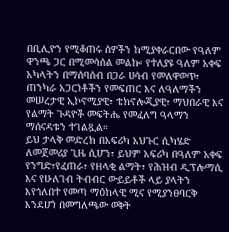በቢሊዮን የሚቆጠሩ ሰዎችን ከሚያቀራርበው የዓለም ዋንጫ ጋር በሚመሳሰል መልኩ፡ የተለያዩ ዓለም አቀፍ አካላትን በማሰባሰብ በጋራ ሀሳብ የመለዋወጥ፣ ጠንካራ አጋርነቶችን የመፍጠር እና ለዓለማችን መሠረታዊ ኢኮኖሚያዊ፣ ቴክኖሎጂያዊ፣ ማህበራዊ እና የልማት ጉዳዮች መፍትሔ የመፈለግ ዓላማን ማሰናዳቱን ተገልጿል።
ይህ ታላቅ መድረክ በአፍሪካ አህጉር ሲካሄድ ለመጀመሪያ ጊዜ ሲሆን፣ ይህም አፍሪካ በዓለም አቀፍ የንግድ፣የፈጠራ፣ የዘላቂ ልማት፣ የሕዝብ ዲፕሎማሲ እና የሁለገብ ትብብር ውይይቶች ላይ ያላትን እየጎለበተ የመጣ ማዕከላዊ ሚና የሚያንፀባርቅ እንደሆነ በመግለጫው ወቅት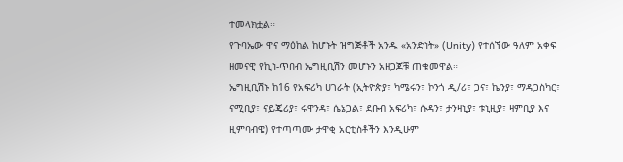ተመላክቷል።
የጉባኤው ዋና ማዕከል ከሆኑት ዝግጅቶች አንዱ «አንድነት» (Unity) የተሰኘው ዓለም አቀፍ ዘመናዊ የኪነ-ጥበብ ኤግዚቢሽን መሆኑን አዘጋጆቹ ጠቁመዋል።
ኤግዚቢሽኑ ከ16 የአፍሪካ ሀገራት (ኢትዮጵያ፣ ካሜሩን፣ ኮንጎ ዲ/ሪ፣ ጋና፣ ኬንያ፣ ማዳጋስካር፣ ናሚቢያ፣ ናይጄሪያ፣ ሩዋንዳ፣ ሴኔጋል፣ ደቡብ አፍሪካ፣ ሱዳን፣ ታንዛኒያ፣ ቱኒዚያ፣ ዛምቢያ እና ዚምባብዌ) የተጣጣሙ ታዋቂ አርቲስቶችን እንዲሁም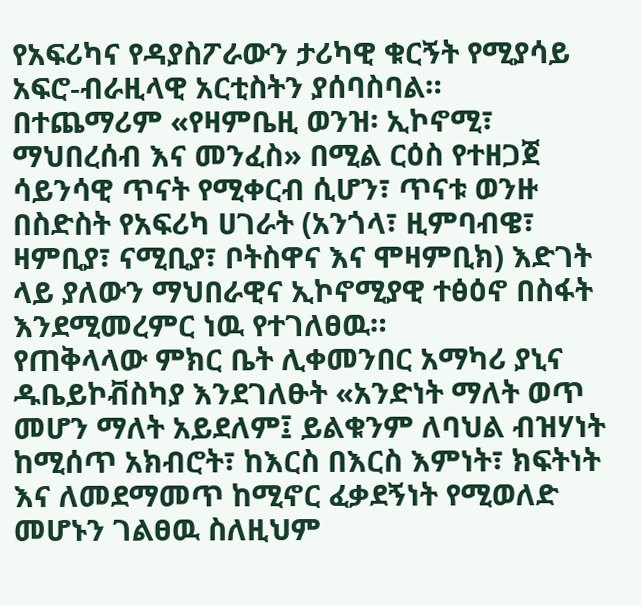የአፍሪካና የዳያስፖራውን ታሪካዊ ቁርኝት የሚያሳይ አፍሮ-ብራዚላዊ አርቲስትን ያሰባስባል።
በተጨማሪም «የዛምቤዚ ወንዝ፡ ኢኮኖሚ፣ ማህበረሰብ እና መንፈስ» በሚል ርዕስ የተዘጋጀ ሳይንሳዊ ጥናት የሚቀርብ ሲሆን፣ ጥናቱ ወንዙ በስድስት የአፍሪካ ሀገራት (አንጎላ፣ ዚምባብዌ፣ ዛምቢያ፣ ናሚቢያ፣ ቦትስዋና እና ሞዛምቢክ) እድገት ላይ ያለውን ማህበራዊና ኢኮኖሚያዊ ተፅዕኖ በስፋት እንደሚመረምር ነዉ የተገለፀዉ።
የጠቅላላው ምክር ቤት ሊቀመንበር አማካሪ ያኒና ዱቤይኮቭስካያ እንደገለፁት «አንድነት ማለት ወጥ መሆን ማለት አይደለም፤ ይልቁንም ለባህል ብዝሃነት ከሚሰጥ አክብሮት፣ ከእርስ በእርስ እምነት፣ ክፍትነት እና ለመደማመጥ ከሚኖር ፈቃደኝነት የሚወለድ መሆኑን ገልፀዉ ስለዚህም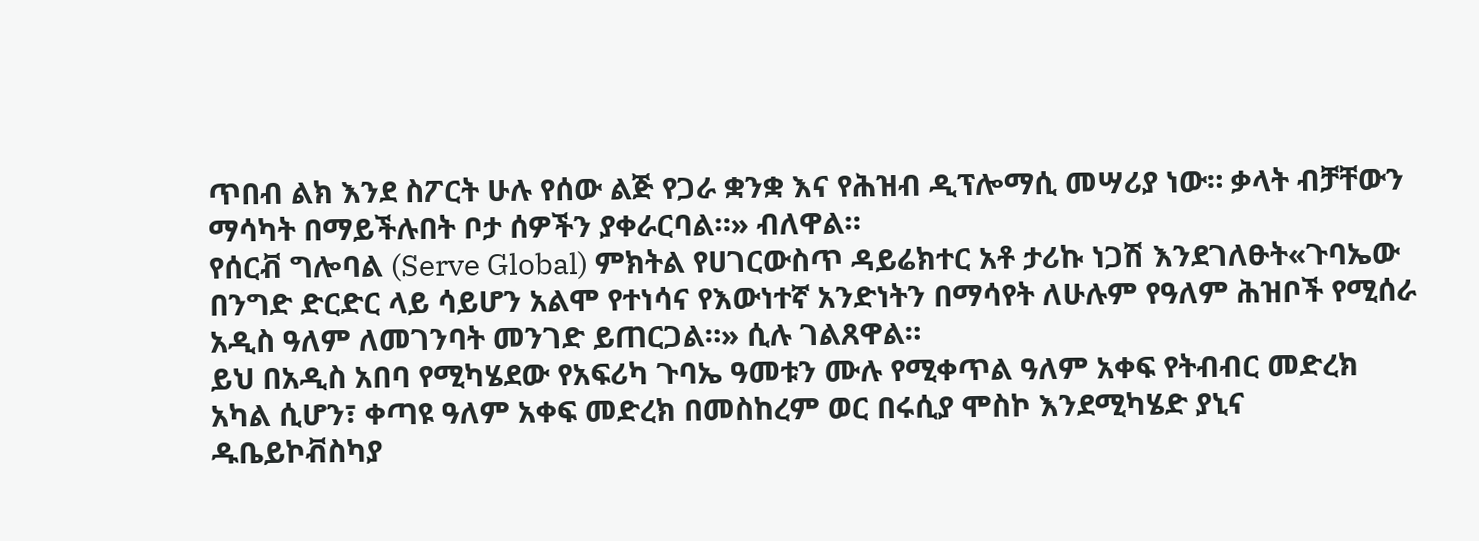ጥበብ ልክ እንደ ስፖርት ሁሉ የሰው ልጅ የጋራ ቋንቋ እና የሕዝብ ዲፕሎማሲ መሣሪያ ነው። ቃላት ብቻቸውን ማሳካት በማይችሉበት ቦታ ሰዎችን ያቀራርባል።» ብለዋል።
የሰርቭ ግሎባል (Serve Global) ምክትል የሀገርውስጥ ዳይሬክተር አቶ ታሪኩ ነጋሽ እንደገለፁት«ጉባኤው በንግድ ድርድር ላይ ሳይሆን አልሞ የተነሳና የእውነተኛ አንድነትን በማሳየት ለሁሉም የዓለም ሕዝቦች የሚሰራ አዲስ ዓለም ለመገንባት መንገድ ይጠርጋል።» ሲሉ ገልጸዋል።
ይህ በአዲስ አበባ የሚካሄደው የአፍሪካ ጉባኤ ዓመቱን ሙሉ የሚቀጥል ዓለም አቀፍ የትብብር መድረክ አካል ሲሆን፣ ቀጣዩ ዓለም አቀፍ መድረክ በመስከረም ወር በሩሲያ ሞስኮ እንደሚካሄድ ያኒና ዱቤይኮቭስካያ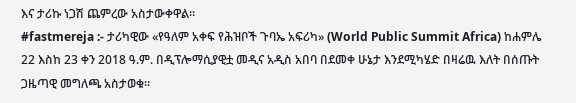እና ታሪኩ ነጋሽ ጨምረው አስታውቀዋል።
#fastmereja :- ታሪካዊው «የዓለም አቀፍ የሕዝቦች ጉባኤ አፍሪካ» (World Public Summit Africa) ከሐምሌ 22 እስከ 23 ቀን 2018 ዓ.ም. በዲፕሎማሲያዊቷ መዲና አዲስ አበባ በደመቀ ሁኔታ እንደሚካሄድ በዛሬዉ እለት በሰጡት ጋዜጣዊ መግለጫ አስታወቁ።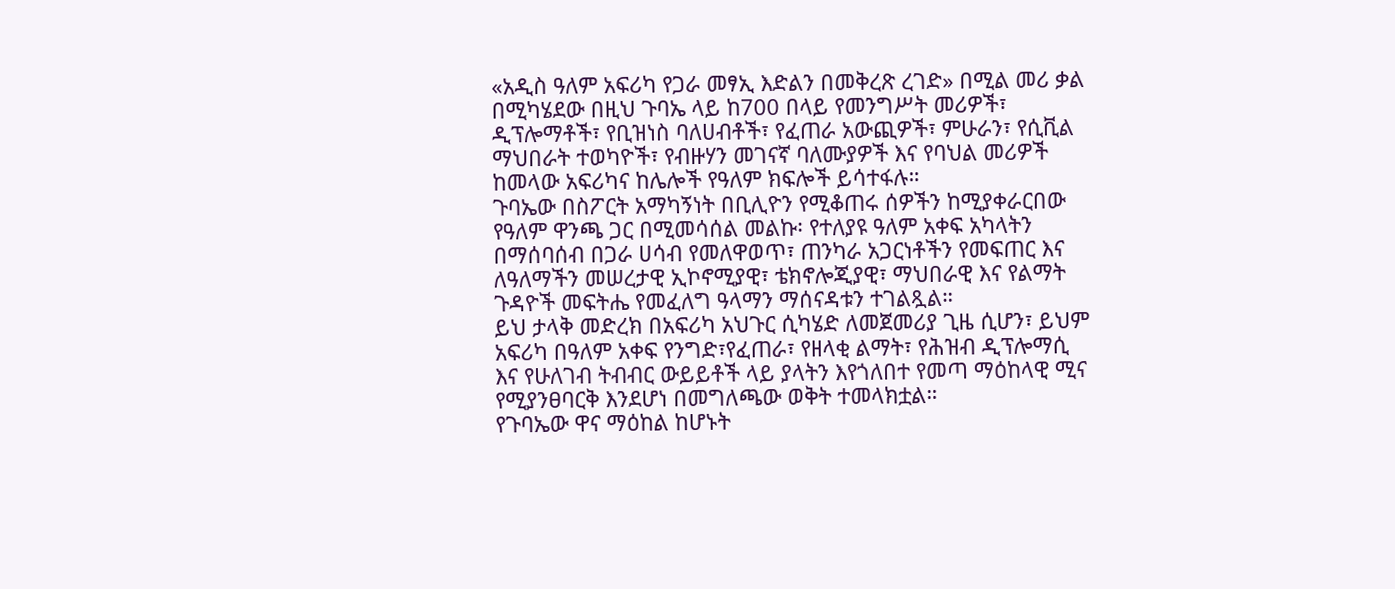«አዲስ ዓለም አፍሪካ የጋራ መፃኢ እድልን በመቅረጽ ረገድ» በሚል መሪ ቃል በሚካሄደው በዚህ ጉባኤ ላይ ከ700 በላይ የመንግሥት መሪዎች፣ ዲፕሎማቶች፣ የቢዝነስ ባለሀብቶች፣ የፈጠራ አውጪዎች፣ ምሁራን፣ የሲቪል ማህበራት ተወካዮች፣ የብዙሃን መገናኛ ባለሙያዎች እና የባህል መሪዎች ከመላው አፍሪካና ከሌሎች የዓለም ክፍሎች ይሳተፋሉ።
ጉባኤው በስፖርት አማካኝነት በቢሊዮን የሚቆጠሩ ሰዎችን ከሚያቀራርበው የዓለም ዋንጫ ጋር በሚመሳሰል መልኩ፡ የተለያዩ ዓለም አቀፍ አካላትን በማሰባሰብ በጋራ ሀሳብ የመለዋወጥ፣ ጠንካራ አጋርነቶችን የመፍጠር እና ለዓለማችን መሠረታዊ ኢኮኖሚያዊ፣ ቴክኖሎጂያዊ፣ ማህበራዊ እና የልማት ጉዳዮች መፍትሔ የመፈለግ ዓላማን ማሰናዳቱን ተገልጿል።
ይህ ታላቅ መድረክ በአፍሪካ አህጉር ሲካሄድ ለመጀመሪያ ጊዜ ሲሆን፣ ይህም አፍሪካ በዓለም አቀፍ የንግድ፣የፈጠራ፣ የዘላቂ ልማት፣ የሕዝብ ዲፕሎማሲ እና የሁለገብ ትብብር ውይይቶች ላይ ያላትን እየጎለበተ የመጣ ማዕከላዊ ሚና የሚያንፀባርቅ እንደሆነ በመግለጫው ወቅት ተመላክቷል።
የጉባኤው ዋና ማዕከል ከሆኑት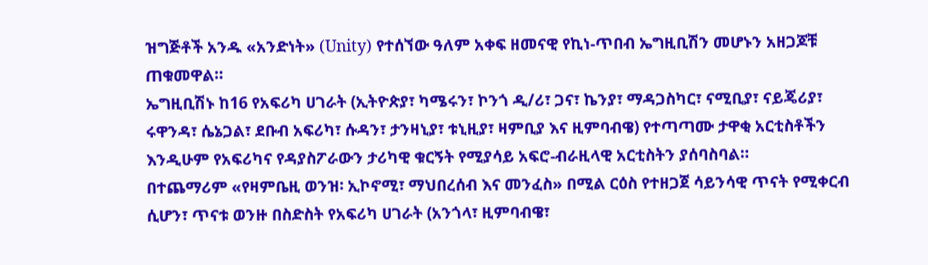ዝግጅቶች አንዱ «አንድነት» (Unity) የተሰኘው ዓለም አቀፍ ዘመናዊ የኪነ-ጥበብ ኤግዚቢሽን መሆኑን አዘጋጆቹ ጠቁመዋል።
ኤግዚቢሽኑ ከ16 የአፍሪካ ሀገራት (ኢትዮጵያ፣ ካሜሩን፣ ኮንጎ ዲ/ሪ፣ ጋና፣ ኬንያ፣ ማዳጋስካር፣ ናሚቢያ፣ ናይጄሪያ፣ ሩዋንዳ፣ ሴኔጋል፣ ደቡብ አፍሪካ፣ ሱዳን፣ ታንዛኒያ፣ ቱኒዚያ፣ ዛምቢያ እና ዚምባብዌ) የተጣጣሙ ታዋቂ አርቲስቶችን እንዲሁም የአፍሪካና የዳያስፖራውን ታሪካዊ ቁርኝት የሚያሳይ አፍሮ-ብራዚላዊ አርቲስትን ያሰባስባል።
በተጨማሪም «የዛምቤዚ ወንዝ፡ ኢኮኖሚ፣ ማህበረሰብ እና መንፈስ» በሚል ርዕስ የተዘጋጀ ሳይንሳዊ ጥናት የሚቀርብ ሲሆን፣ ጥናቱ ወንዙ በስድስት የአፍሪካ ሀገራት (አንጎላ፣ ዚምባብዌ፣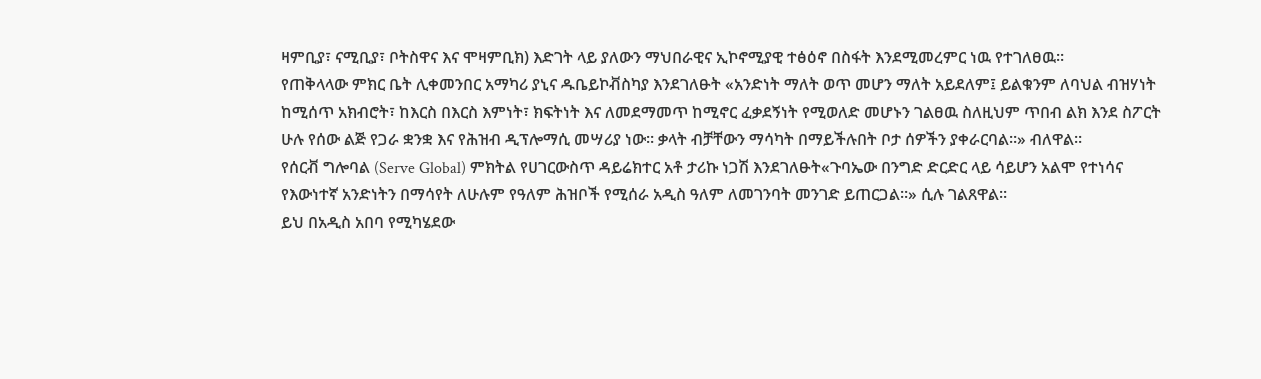ዛምቢያ፣ ናሚቢያ፣ ቦትስዋና እና ሞዛምቢክ) እድገት ላይ ያለውን ማህበራዊና ኢኮኖሚያዊ ተፅዕኖ በስፋት እንደሚመረምር ነዉ የተገለፀዉ።
የጠቅላላው ምክር ቤት ሊቀመንበር አማካሪ ያኒና ዱቤይኮቭስካያ እንደገለፁት «አንድነት ማለት ወጥ መሆን ማለት አይደለም፤ ይልቁንም ለባህል ብዝሃነት ከሚሰጥ አክብሮት፣ ከእርስ በእርስ እምነት፣ ክፍትነት እና ለመደማመጥ ከሚኖር ፈቃደኝነት የሚወለድ መሆኑን ገልፀዉ ስለዚህም ጥበብ ልክ እንደ ስፖርት ሁሉ የሰው ልጅ የጋራ ቋንቋ እና የሕዝብ ዲፕሎማሲ መሣሪያ ነው። ቃላት ብቻቸውን ማሳካት በማይችሉበት ቦታ ሰዎችን ያቀራርባል።» ብለዋል።
የሰርቭ ግሎባል (Serve Global) ምክትል የሀገርውስጥ ዳይሬክተር አቶ ታሪኩ ነጋሽ እንደገለፁት«ጉባኤው በንግድ ድርድር ላይ ሳይሆን አልሞ የተነሳና የእውነተኛ አንድነትን በማሳየት ለሁሉም የዓለም ሕዝቦች የሚሰራ አዲስ ዓለም ለመገንባት መንገድ ይጠርጋል።» ሲሉ ገልጸዋል።
ይህ በአዲስ አበባ የሚካሄደው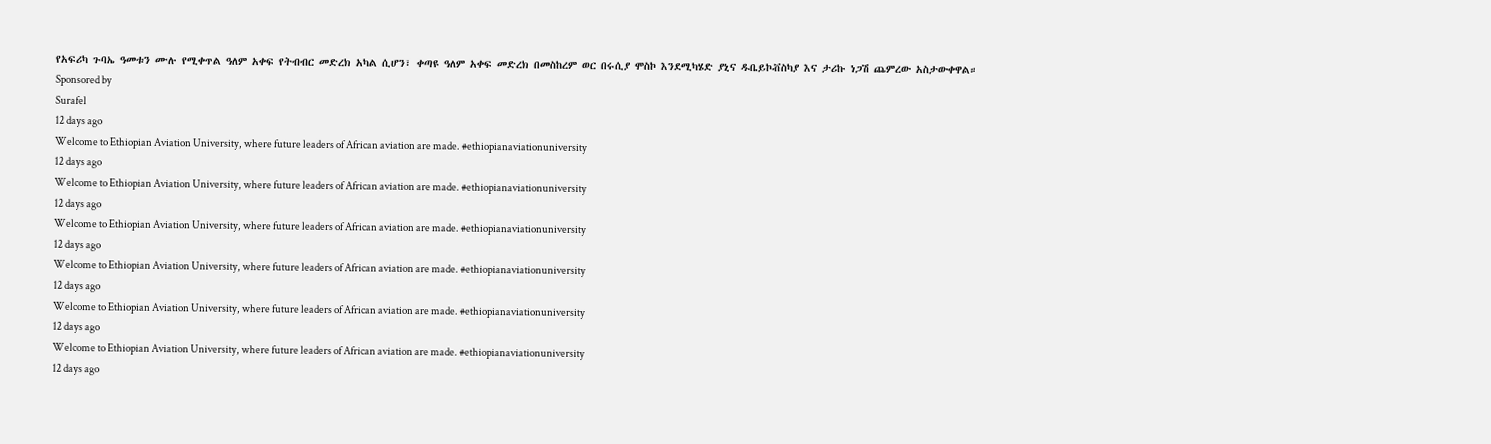የአፍሪካ ጉባኤ ዓመቱን ሙሉ የሚቀጥል ዓለም አቀፍ የትብብር መድረክ አካል ሲሆን፣ ቀጣዩ ዓለም አቀፍ መድረክ በመስከረም ወር በሩሲያ ሞስኮ እንደሚካሄድ ያኒና ዱቤይኮቭስካያ እና ታሪኩ ነጋሽ ጨምረው አስታውቀዋል።
Sponsored by
Surafel
12 days ago
Welcome to Ethiopian Aviation University, where future leaders of African aviation are made. #ethiopianaviationuniversity
12 days ago
Welcome to Ethiopian Aviation University, where future leaders of African aviation are made. #ethiopianaviationuniversity
12 days ago
Welcome to Ethiopian Aviation University, where future leaders of African aviation are made. #ethiopianaviationuniversity
12 days ago
Welcome to Ethiopian Aviation University, where future leaders of African aviation are made. #ethiopianaviationuniversity
12 days ago
Welcome to Ethiopian Aviation University, where future leaders of African aviation are made. #ethiopianaviationuniversity
12 days ago
Welcome to Ethiopian Aviation University, where future leaders of African aviation are made. #ethiopianaviationuniversity
12 days ago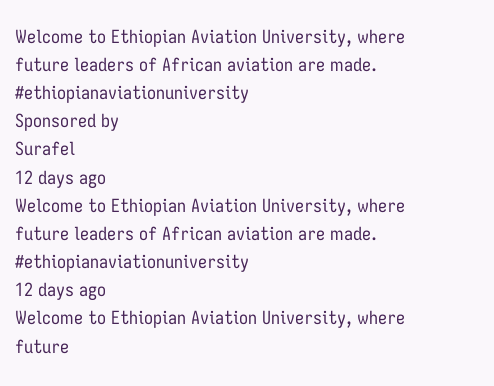Welcome to Ethiopian Aviation University, where future leaders of African aviation are made. #ethiopianaviationuniversity
Sponsored by
Surafel
12 days ago
Welcome to Ethiopian Aviation University, where future leaders of African aviation are made. #ethiopianaviationuniversity
12 days ago
Welcome to Ethiopian Aviation University, where future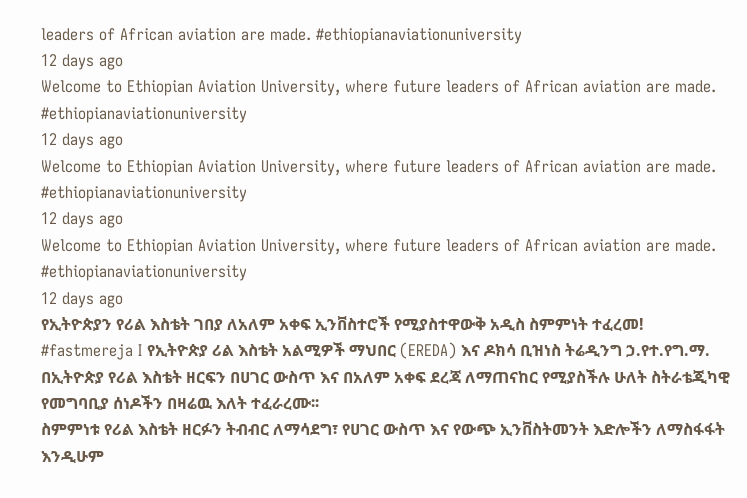leaders of African aviation are made. #ethiopianaviationuniversity
12 days ago
Welcome to Ethiopian Aviation University, where future leaders of African aviation are made. #ethiopianaviationuniversity
12 days ago
Welcome to Ethiopian Aviation University, where future leaders of African aviation are made. #ethiopianaviationuniversity
12 days ago
Welcome to Ethiopian Aviation University, where future leaders of African aviation are made. #ethiopianaviationuniversity
12 days ago
የኢትዮጵያን የሪል እስቴት ገበያ ለአለም አቀፍ ኢንቨስተሮች የሚያስተዋውቅ አዲስ ስምምነት ተፈረመ!
#fastmereja I የኢትዮጵያ ሪል እስቴት አልሚዎች ማህበር (EREDA) እና ዶክሳ ቢዝነስ ትሬዲንግ ኃ.የተ.የግ.ማ. በኢትዮጵያ የሪል እስቴት ዘርፍን በሀገር ውስጥ እና በአለም አቀፍ ደረጃ ለማጠናከር የሚያስችሉ ሁለት ስትራቴጂካዊ የመግባቢያ ሰነዶችን በዛሬዉ እለት ተፈራረሙ፡፡
ስምምነቱ የሪል እስቴት ዘርፉን ትብብር ለማሳደግ፣ የሀገር ውስጥ እና የውጭ ኢንቨስትመንት እድሎችን ለማስፋፋት እንዲሁም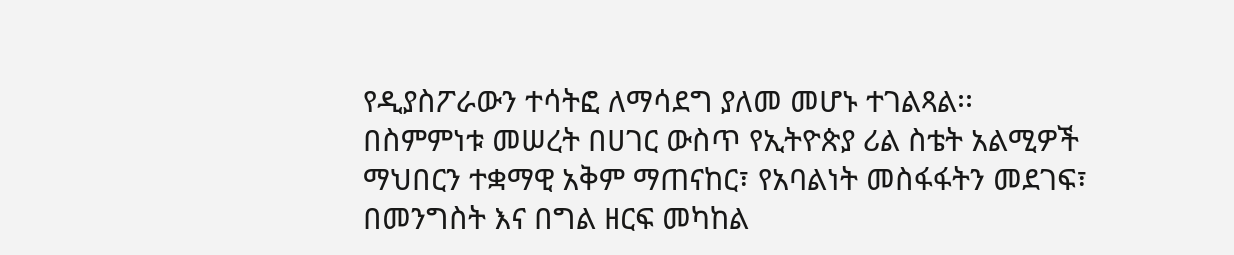የዲያስፖራውን ተሳትፎ ለማሳደግ ያለመ መሆኑ ተገልጻል፡፡
በስምምነቱ መሠረት በሀገር ውስጥ የኢትዮጵያ ሪል ስቴት አልሚዎች ማህበርን ተቋማዊ አቅም ማጠናከር፣ የአባልነት መስፋፋትን መደገፍ፣ በመንግስት እና በግል ዘርፍ መካከል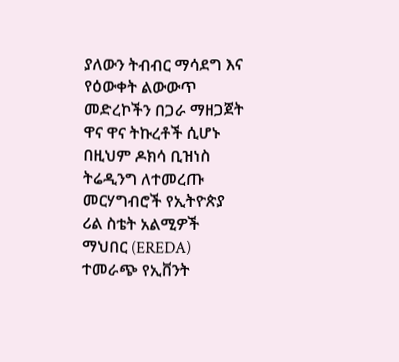ያለውን ትብብር ማሳደግ እና የዕውቀት ልውውጥ መድረኮችን በጋራ ማዘጋጀት ዋና ዋና ትኩረቶች ሲሆኑ በዚህም ዶክሳ ቢዝነስ ትሬዲንግ ለተመረጡ መርሃግብሮች የኢትዮጵያ ሪል ስቴት አልሚዎች ማህበር (EREDA) ተመራጭ የኢቨንት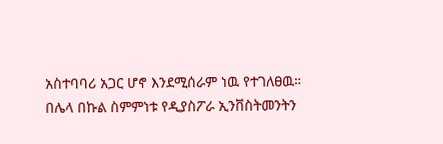አስተባባሪ አጋር ሆኖ እንደሚሰራም ነዉ የተገለፀዉ።
በሌላ በኩል ስምምነቱ የዲያስፖራ ኢንቨስትመንትን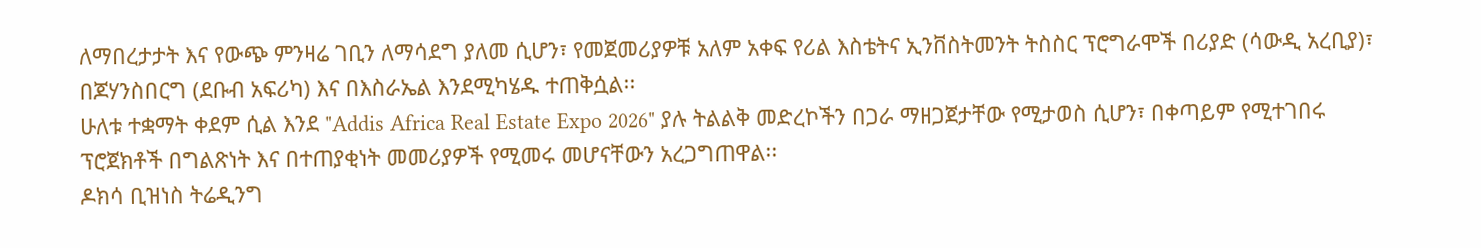ለማበረታታት እና የውጭ ምንዛሬ ገቢን ለማሳደግ ያለመ ሲሆን፣ የመጀመሪያዎቹ አለም አቀፍ የሪል እስቴትና ኢንቨስትመንት ትስስር ፕሮግራሞች በሪያድ (ሳውዲ አረቢያ)፣ በጆሃንስበርግ (ደቡብ አፍሪካ) እና በእስራኤል እንደሚካሄዱ ተጠቅሷል፡፡
ሁለቱ ተቋማት ቀደም ሲል እንደ "Addis Africa Real Estate Expo 2026" ያሉ ትልልቅ መድረኮችን በጋራ ማዘጋጀታቸው የሚታወስ ሲሆን፣ በቀጣይም የሚተገበሩ ፕሮጀክቶች በግልጽነት እና በተጠያቂነት መመሪያዎች የሚመሩ መሆናቸውን አረጋግጠዋል፡፡
ዶክሳ ቢዝነስ ትሬዲንግ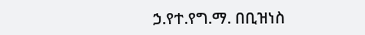ኃ.የተ.የግ.ማ. በቢዝነስ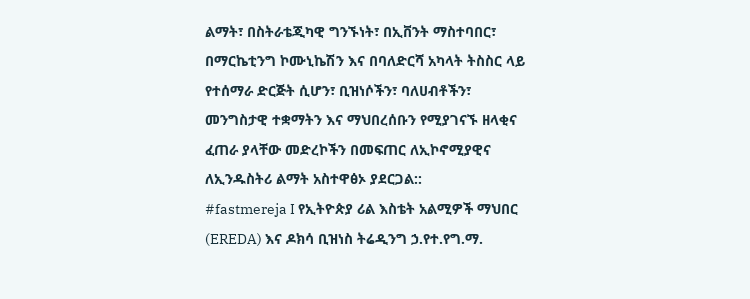ልማት፣ በስትራቴጂካዊ ግንኙነት፣ በኢቨንት ማስተባበር፣ በማርኬቲንግ ኮሙኒኬሽን እና በባለድርሻ አካላት ትስስር ላይ የተሰማራ ድርጅት ሲሆን፣ ቢዝነሶችን፣ ባለሀብቶችን፣ መንግስታዊ ተቋማትን እና ማህበረሰቡን የሚያገናኙ ዘላቂና ፈጠራ ያላቸው መድረኮችን በመፍጠር ለኢኮኖሚያዊና ለኢንዱስትሪ ልማት አስተዋፅኦ ያደርጋል::
#fastmereja I የኢትዮጵያ ሪል እስቴት አልሚዎች ማህበር (EREDA) እና ዶክሳ ቢዝነስ ትሬዲንግ ኃ.የተ.የግ.ማ.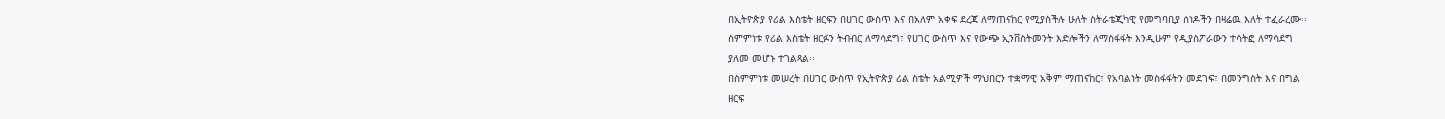በኢትዮጵያ የሪል እስቴት ዘርፍን በሀገር ውስጥ እና በአለም አቀፍ ደረጃ ለማጠናከር የሚያስችሉ ሁለት ስትራቴጂካዊ የመግባቢያ ሰነዶችን በዛሬዉ እለት ተፈራረሙ፡፡
ስምምነቱ የሪል እስቴት ዘርፉን ትብብር ለማሳደግ፣ የሀገር ውስጥ እና የውጭ ኢንቨስትመንት እድሎችን ለማስፋፋት እንዲሁም የዲያስፖራውን ተሳትፎ ለማሳደግ ያለመ መሆኑ ተገልጻል፡፡
በስምምነቱ መሠረት በሀገር ውስጥ የኢትዮጵያ ሪል ስቴት አልሚዎች ማህበርን ተቋማዊ አቅም ማጠናከር፣ የአባልነት መስፋፋትን መደገፍ፣ በመንግስት እና በግል ዘርፍ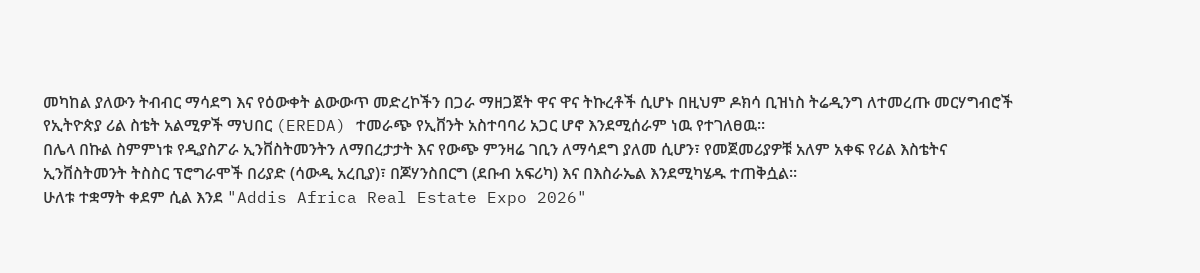መካከል ያለውን ትብብር ማሳደግ እና የዕውቀት ልውውጥ መድረኮችን በጋራ ማዘጋጀት ዋና ዋና ትኩረቶች ሲሆኑ በዚህም ዶክሳ ቢዝነስ ትሬዲንግ ለተመረጡ መርሃግብሮች የኢትዮጵያ ሪል ስቴት አልሚዎች ማህበር (EREDA) ተመራጭ የኢቨንት አስተባባሪ አጋር ሆኖ እንደሚሰራም ነዉ የተገለፀዉ።
በሌላ በኩል ስምምነቱ የዲያስፖራ ኢንቨስትመንትን ለማበረታታት እና የውጭ ምንዛሬ ገቢን ለማሳደግ ያለመ ሲሆን፣ የመጀመሪያዎቹ አለም አቀፍ የሪል እስቴትና ኢንቨስትመንት ትስስር ፕሮግራሞች በሪያድ (ሳውዲ አረቢያ)፣ በጆሃንስበርግ (ደቡብ አፍሪካ) እና በእስራኤል እንደሚካሄዱ ተጠቅሷል፡፡
ሁለቱ ተቋማት ቀደም ሲል እንደ "Addis Africa Real Estate Expo 2026"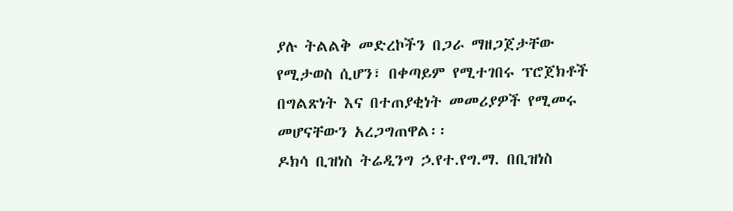ያሉ ትልልቅ መድረኮችን በጋራ ማዘጋጀታቸው የሚታወስ ሲሆን፣ በቀጣይም የሚተገበሩ ፕሮጀክቶች በግልጽነት እና በተጠያቂነት መመሪያዎች የሚመሩ መሆናቸውን አረጋግጠዋል፡፡
ዶክሳ ቢዝነስ ትሬዲንግ ኃ.የተ.የግ.ማ. በቢዝነስ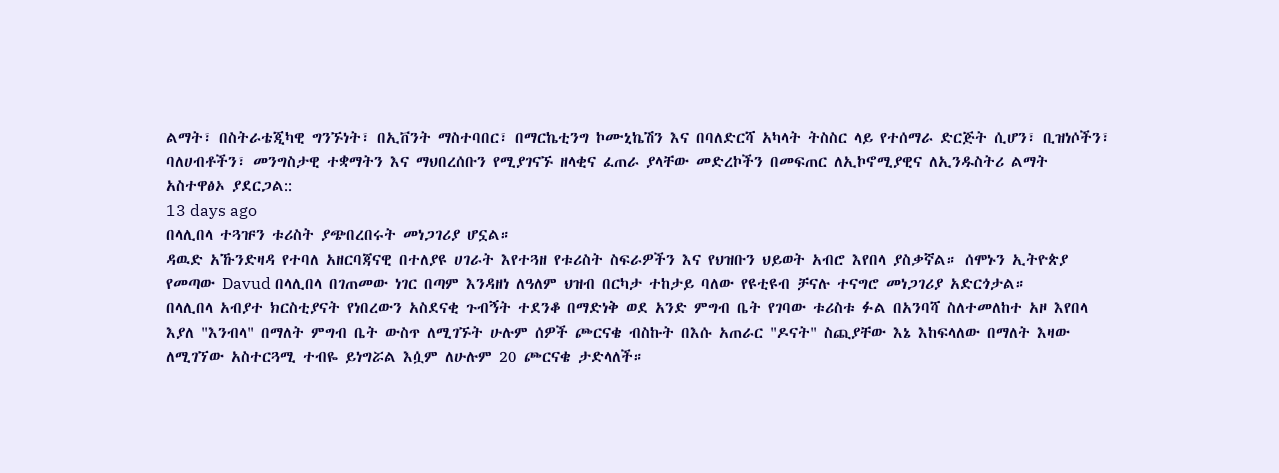ልማት፣ በስትራቴጂካዊ ግንኙነት፣ በኢቨንት ማስተባበር፣ በማርኬቲንግ ኮሙኒኬሽን እና በባለድርሻ አካላት ትስስር ላይ የተሰማራ ድርጅት ሲሆን፣ ቢዝነሶችን፣ ባለሀብቶችን፣ መንግስታዊ ተቋማትን እና ማህበረሰቡን የሚያገናኙ ዘላቂና ፈጠራ ያላቸው መድረኮችን በመፍጠር ለኢኮኖሚያዊና ለኢንዱስትሪ ልማት አስተዋፅኦ ያደርጋል::
13 days ago
በላሊበላ ተጓዡን ቱሪስት ያጭበረበሩት መነጋገሪያ ሆኗል።
ዳዉድ አኹንድዛዳ የተባለ አዘርባጃናዊ በተለያዩ ሀገራት እየተጓዘ የቱሪስት ስፍራዎችን እና የህዝቡን ህይወት አብሮ እየበላ ያስቃኛል። ሰሞኑን ኢትዮጵያ የመጣው Davud በላሊበላ በገጠመው ነገር በጣም እንዳዘነ ለዓለም ህዝብ በርካታ ተከታይ ባለው የዩቲዩብ ቻናሉ ተናግሮ መነጋገሪያ አድርጎታል።
በላሊበላ አብያተ ክርስቲያናት የነበረውን አስደናቂ ጉብኝት ተደንቆ በማድነቅ ወደ አንድ ምግብ ቤት የገባው ቱሪስቱ ፉል በአንባሻ ስለተመለከተ አዞ እየበላ እያለ "እንብላ" በማለት ምግብ ቤት ውስጥ ለሚገኙት ሁሉም ሰዎች ጮርናቄ ብስኩት በእሱ አጠራር "ዶናት" ስጪያቸው እኔ እከፍላለው በማለት እዛው ለሚገኘው አስተርጓሚ ተብዬ ይነግሯል እሷም ለሁሉም 20 ጮርናቄ ታድላለች።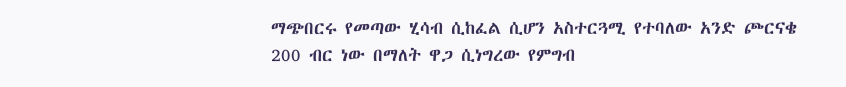ማጭበርሩ የመጣው ሂሳብ ሲከፈል ሲሆን አስተርጓሚ የተባለው አንድ ጮርናቄ 200 ብር ነው በማለት ዋጋ ሲነግረው የምግብ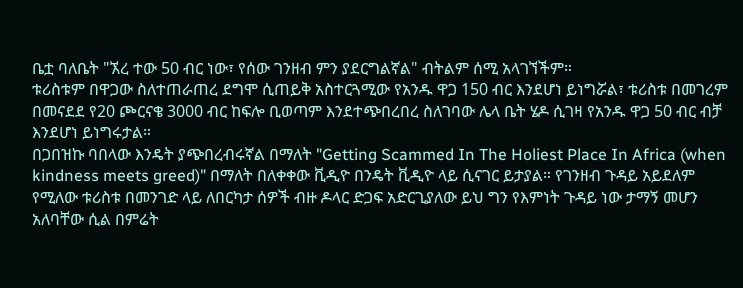ቤቷ ባለቤት "ኧረ ተው 50 ብር ነው፣ የሰው ገንዘብ ምን ያደርግልኛል" ብትልም ሰሚ አላገኘችም።
ቱሪስቱም በዋጋው ስለተጠራጠረ ደግሞ ሲጠይቅ አስተርጓሚው የአንዱ ዋጋ 150 ብር እንደሆነ ይነግሯል፣ ቱሪስቱ በመገረም በመናደደ የ20 ጮርናቄ 3000 ብር ከፍሎ ቢወጣም እንደተጭበረበረ ስለገባው ሌላ ቤት ሄዶ ሲገዛ የአንዱ ዋጋ 50 ብር ብቻ እንደሆነ ይነግሩታል።
በጋበዝኩ ባበላው እንዴት ያጭበረብሩኛል በማለት "Getting Scammed In The Holiest Place In Africa (when kindness meets greed)" በማለት በለቀቀው ቪዲዮ በንዴት ቪዲዮ ላይ ሲናገር ይታያል። የገንዘብ ጉዳይ አይደለም የሚለው ቱሪስቱ በመንገድ ላይ ለበርካታ ሰዎች ብዙ ዶላር ድጋፍ አድርጊያለው ይህ ግን የእምነት ጉዳይ ነው ታማኝ መሆን አለባቸው ሲል በምሬት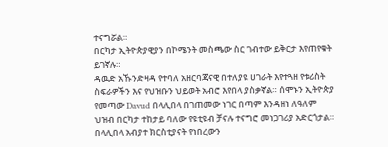ተናግሯል።
በርካታ ኢትዮጵያዊያን በኮሜንት መስጫው ስር ገብተው ይቅርታ እየጠየቁት ይገኛሉ።
ዳዉድ አኹንድዛዳ የተባለ አዘርባጃናዊ በተለያዩ ሀገራት እየተጓዘ የቱሪስት ስፍራዎችን እና የህዝቡን ህይወት አብሮ እየበላ ያስቃኛል። ሰሞኑን ኢትዮጵያ የመጣው Davud በላሊበላ በገጠመው ነገር በጣም እንዳዘነ ለዓለም ህዝብ በርካታ ተከታይ ባለው የዩቲዩብ ቻናሉ ተናግሮ መነጋገሪያ አድርጎታል።
በላሊበላ አብያተ ክርስቲያናት የነበረውን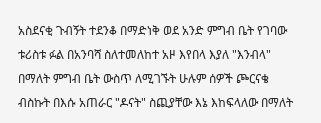አስደናቂ ጉብኝት ተደንቆ በማድነቅ ወደ አንድ ምግብ ቤት የገባው ቱሪስቱ ፉል በአንባሻ ስለተመለከተ አዞ እየበላ እያለ "እንብላ" በማለት ምግብ ቤት ውስጥ ለሚገኙት ሁሉም ሰዎች ጮርናቄ ብስኩት በእሱ አጠራር "ዶናት" ስጪያቸው እኔ እከፍላለው በማለት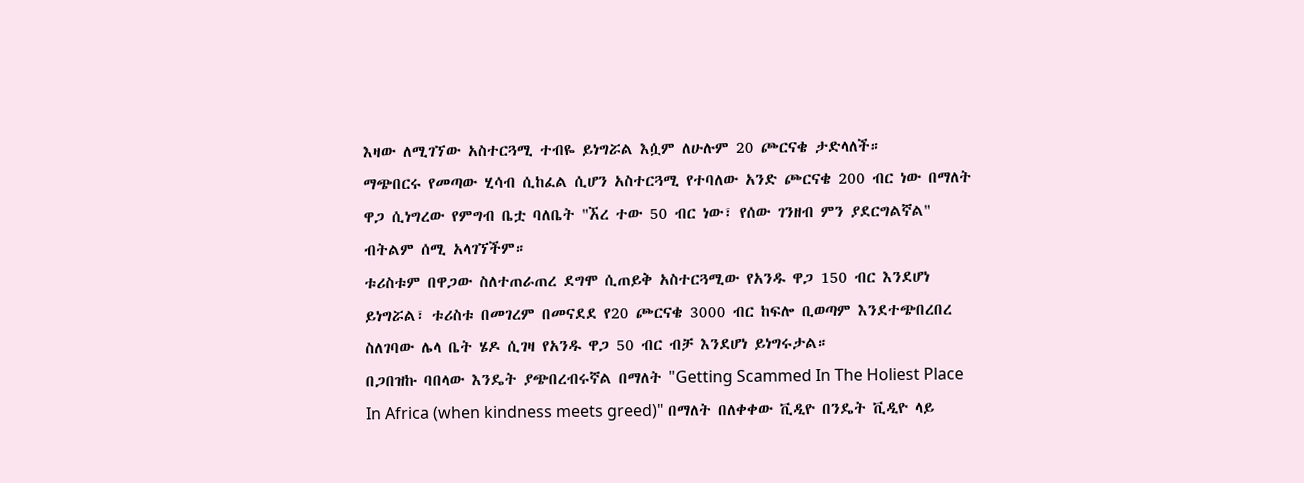እዛው ለሚገኘው አስተርጓሚ ተብዬ ይነግሯል እሷም ለሁሉም 20 ጮርናቄ ታድላለች።
ማጭበርሩ የመጣው ሂሳብ ሲከፈል ሲሆን አስተርጓሚ የተባለው አንድ ጮርናቄ 200 ብር ነው በማለት ዋጋ ሲነግረው የምግብ ቤቷ ባለቤት "ኧረ ተው 50 ብር ነው፣ የሰው ገንዘብ ምን ያደርግልኛል" ብትልም ሰሚ አላገኘችም።
ቱሪስቱም በዋጋው ስለተጠራጠረ ደግሞ ሲጠይቅ አስተርጓሚው የአንዱ ዋጋ 150 ብር እንደሆነ ይነግሯል፣ ቱሪስቱ በመገረም በመናደደ የ20 ጮርናቄ 3000 ብር ከፍሎ ቢወጣም እንደተጭበረበረ ስለገባው ሌላ ቤት ሄዶ ሲገዛ የአንዱ ዋጋ 50 ብር ብቻ እንደሆነ ይነግሩታል።
በጋበዝኩ ባበላው እንዴት ያጭበረብሩኛል በማለት "Getting Scammed In The Holiest Place In Africa (when kindness meets greed)" በማለት በለቀቀው ቪዲዮ በንዴት ቪዲዮ ላይ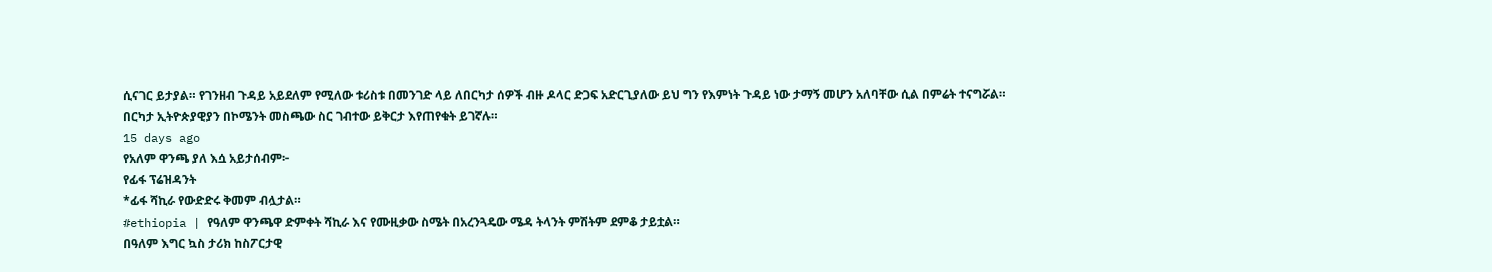ሲናገር ይታያል። የገንዘብ ጉዳይ አይደለም የሚለው ቱሪስቱ በመንገድ ላይ ለበርካታ ሰዎች ብዙ ዶላር ድጋፍ አድርጊያለው ይህ ግን የእምነት ጉዳይ ነው ታማኝ መሆን አለባቸው ሲል በምሬት ተናግሯል።
በርካታ ኢትዮጵያዊያን በኮሜንት መስጫው ስር ገብተው ይቅርታ እየጠየቁት ይገኛሉ።
15 days ago
የአለም ዋንጫ ያለ እሷ አይታሰብም፦
የፊፋ ፕሬዝዳንት
*ፊፋ ሻኪራ የውድድሩ ቅመም ብሏታል።
#ethiopia | የዓለም ዋንጫዋ ድምቀት ሻኪራ እና የሙዚቃው ስሜት በአረንጓዴው ሜዳ ትላንት ምሽትም ደምቆ ታይቷል።
በዓለም እግር ኳስ ታሪክ ከስፖርታዊ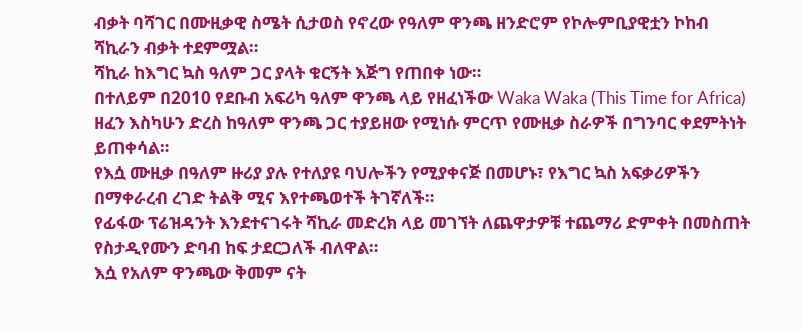ብቃት ባሻገር በሙዚቃዊ ስሜት ሲታወስ የኖረው የዓለም ዋንጫ ዘንድሮም የኮሎምቢያዊቷን ኮከብ ሻኪራን ብቃት ተደምሟል።
ሻኪራ ከእግር ኳስ ዓለም ጋር ያላት ቁርኝት እጅግ የጠበቀ ነው።
በተለይም በ2010 የደቡብ አፍሪካ ዓለም ዋንጫ ላይ የዘፈነችው Waka Waka (This Time for Africa) ዘፈን እስካሁን ድረስ ከዓለም ዋንጫ ጋር ተያይዘው የሚነሱ ምርጥ የሙዚቃ ስራዎች በግንባር ቀደምትነት ይጠቀሳል።
የእሷ ሙዚቃ በዓለም ዙሪያ ያሉ የተለያዩ ባህሎችን የሚያቀናጅ በመሆኑ፣ የእግር ኳስ አፍቃሪዎችን በማቀራረብ ረገድ ትልቅ ሚና እየተጫወተች ትገኛለች።
የፊፋው ፕሬዝዳንት እንደተናገሩት ሻኪራ መድረክ ላይ መገኘት ለጨዋታዎቹ ተጨማሪ ድምቀት በመስጠት የስታዲየሙን ድባብ ከፍ ታደርጋለች ብለዋል።
እሷ የአለም ዋንጫው ቅመም ናት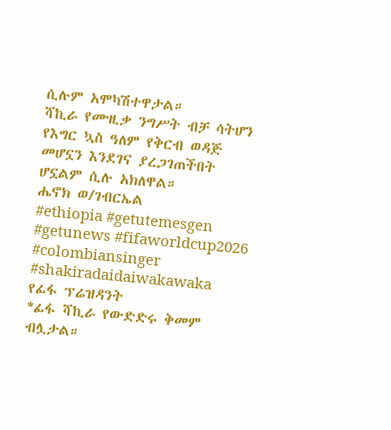ሲሉም አሞካሽተዋታል።
ሻኪራ የሙዚቃ ንግሥት ብቻ ሳትሆን የእግር ኳስ ዓለም የቅርብ ወዳጅ መሆኗን እንደገና ያረጋገጠችበት ሆኗልም ሲሉ አክለዋል።
ሔኖክ ወ/ገብርኤል
#ethiopia #getutemesgen #getunews #fifaworldcup2026 #colombiansinger #shakiradaidaiwakawaka
የፊፋ ፕሬዝዳንት
*ፊፋ ሻኪራ የውድድሩ ቅመም ብሏታል።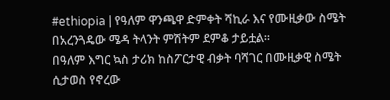#ethiopia | የዓለም ዋንጫዋ ድምቀት ሻኪራ እና የሙዚቃው ስሜት በአረንጓዴው ሜዳ ትላንት ምሽትም ደምቆ ታይቷል።
በዓለም እግር ኳስ ታሪክ ከስፖርታዊ ብቃት ባሻገር በሙዚቃዊ ስሜት ሲታወስ የኖረው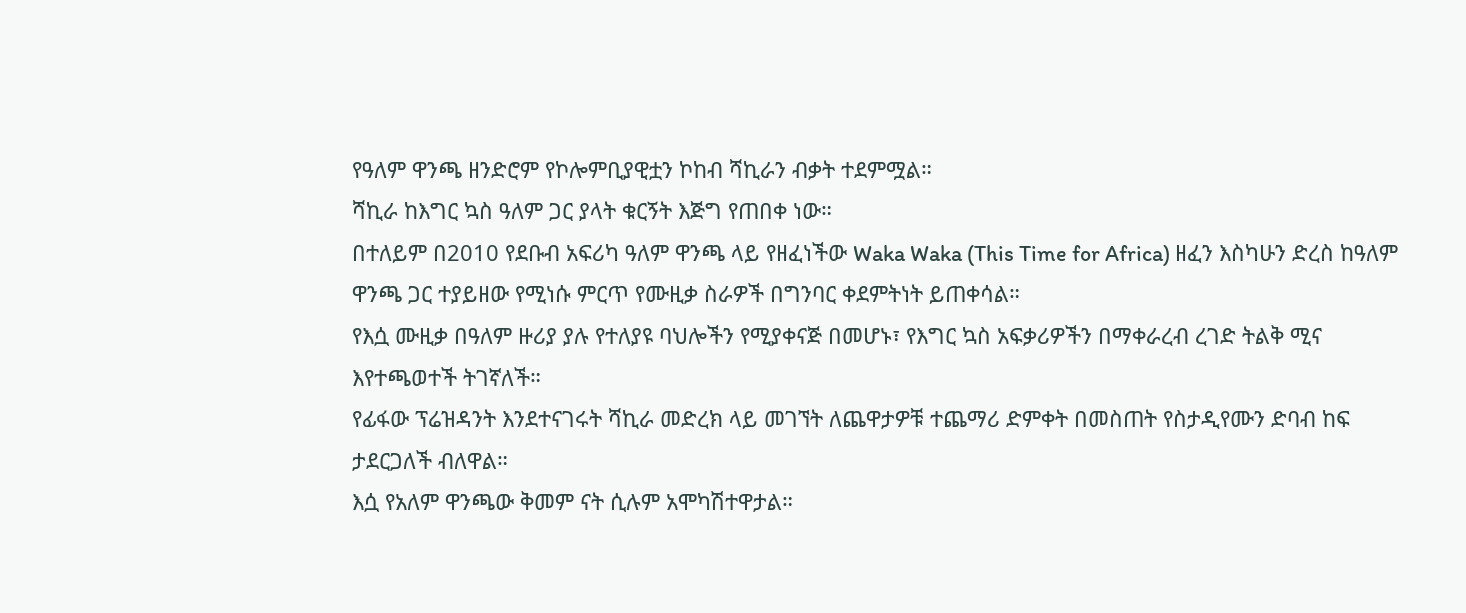የዓለም ዋንጫ ዘንድሮም የኮሎምቢያዊቷን ኮከብ ሻኪራን ብቃት ተደምሟል።
ሻኪራ ከእግር ኳስ ዓለም ጋር ያላት ቁርኝት እጅግ የጠበቀ ነው።
በተለይም በ2010 የደቡብ አፍሪካ ዓለም ዋንጫ ላይ የዘፈነችው Waka Waka (This Time for Africa) ዘፈን እስካሁን ድረስ ከዓለም ዋንጫ ጋር ተያይዘው የሚነሱ ምርጥ የሙዚቃ ስራዎች በግንባር ቀደምትነት ይጠቀሳል።
የእሷ ሙዚቃ በዓለም ዙሪያ ያሉ የተለያዩ ባህሎችን የሚያቀናጅ በመሆኑ፣ የእግር ኳስ አፍቃሪዎችን በማቀራረብ ረገድ ትልቅ ሚና እየተጫወተች ትገኛለች።
የፊፋው ፕሬዝዳንት እንደተናገሩት ሻኪራ መድረክ ላይ መገኘት ለጨዋታዎቹ ተጨማሪ ድምቀት በመስጠት የስታዲየሙን ድባብ ከፍ ታደርጋለች ብለዋል።
እሷ የአለም ዋንጫው ቅመም ናት ሲሉም አሞካሽተዋታል።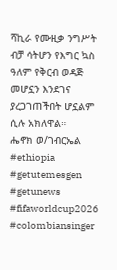ሻኪራ የሙዚቃ ንግሥት ብቻ ሳትሆን የእግር ኳስ ዓለም የቅርብ ወዳጅ መሆኗን እንደገና ያረጋገጠችበት ሆኗልም ሲሉ አክለዋል።
ሔኖክ ወ/ገብርኤል
#ethiopia #getutemesgen #getunews #fifaworldcup2026 #colombiansinger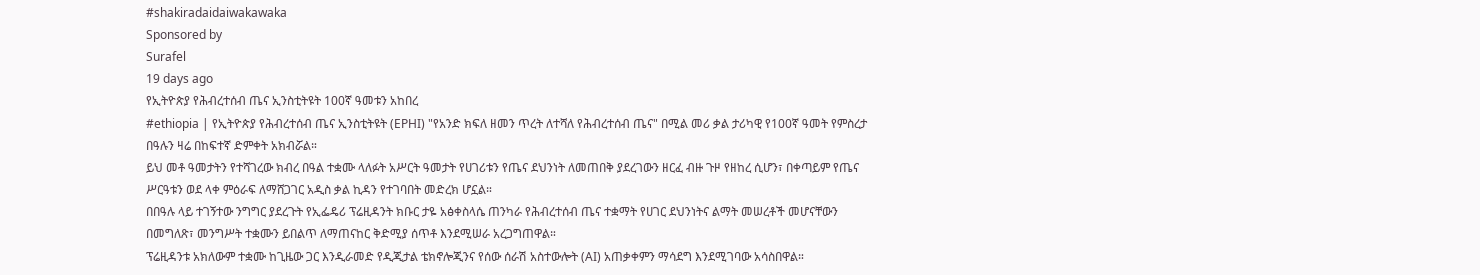#shakiradaidaiwakawaka
Sponsored by
Surafel
19 days ago
የኢትዮጵያ የሕብረተሰብ ጤና ኢንስቲትዩት 100ኛ ዓመቱን አከበረ
#ethiopia | የኢትዮጵያ የሕብረተሰብ ጤና ኢንስቲትዩት (EPHI) "የአንድ ክፍለ ዘመን ጥረት ለተሻለ የሕብረተሰብ ጤና" በሚል መሪ ቃል ታሪካዊ የ100ኛ ዓመት የምስረታ በዓሉን ዛሬ በከፍተኛ ድምቀት አክብሯል።
ይህ መቶ ዓመታትን የተሻገረው ክብረ በዓል ተቋሙ ላለፉት አሥርት ዓመታት የሀገሪቱን የጤና ደህንነት ለመጠበቅ ያደረገውን ዘርፈ ብዙ ጉዞ የዘከረ ሲሆን፣ በቀጣይም የጤና ሥርዓቱን ወደ ላቀ ምዕራፍ ለማሸጋገር አዲስ ቃል ኪዳን የተገባበት መድረክ ሆኗል።
በበዓሉ ላይ ተገኝተው ንግግር ያደረጉት የኢፌዴሪ ፕሬዚዳንት ክቡር ታዬ አፅቀስላሴ ጠንካራ የሕብረተሰብ ጤና ተቋማት የሀገር ደህንነትና ልማት መሠረቶች መሆናቸውን በመግለጽ፣ መንግሥት ተቋሙን ይበልጥ ለማጠናከር ቅድሚያ ሰጥቶ እንደሚሠራ አረጋግጠዋል።
ፕሬዚዳንቱ አክለውም ተቋሙ ከጊዜው ጋር እንዲራመድ የዲጂታል ቴክኖሎጂንና የሰው ሰራሽ አስተውሎት (AI) አጠቃቀምን ማሳደግ እንደሚገባው አሳስበዋል።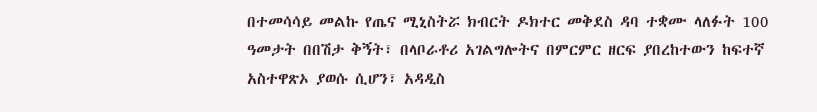በተመሳሳይ መልኩ የጤና ሚኒስትሯ ክብርት ዶክተር መቅደስ ዳባ ተቋሙ ላለፉት 100 ዓመታት በበሽታ ቅኝት፣ በላቦራቶሪ አገልግሎትና በምርምር ዘርፍ ያበረከተውን ከፍተኛ አስተዋጽኦ ያወሱ ሲሆን፣ አዳዲስ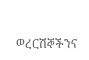ወረርሽኞችንና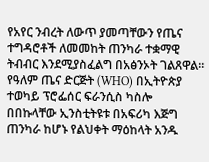የአየር ንብረት ለውጥ ያመጣቸውን የጤና ተግዳሮቶች ለመመከት ጠንካራ ተቋማዊ ትብብር እንደሚያስፈልግ በአፅንኦት ገልጸዋል።
የዓለም ጤና ድርጅት (WHO) በኢትዮጵያ ተወካይ ፕሮፌሰር ፍራንሲስ ካስሎ በበኩላቸው ኢንስቲትዩቱ በአፍሪካ እጅግ ጠንካራ ከሆኑ የልህቀት ማዕከላት አንዱ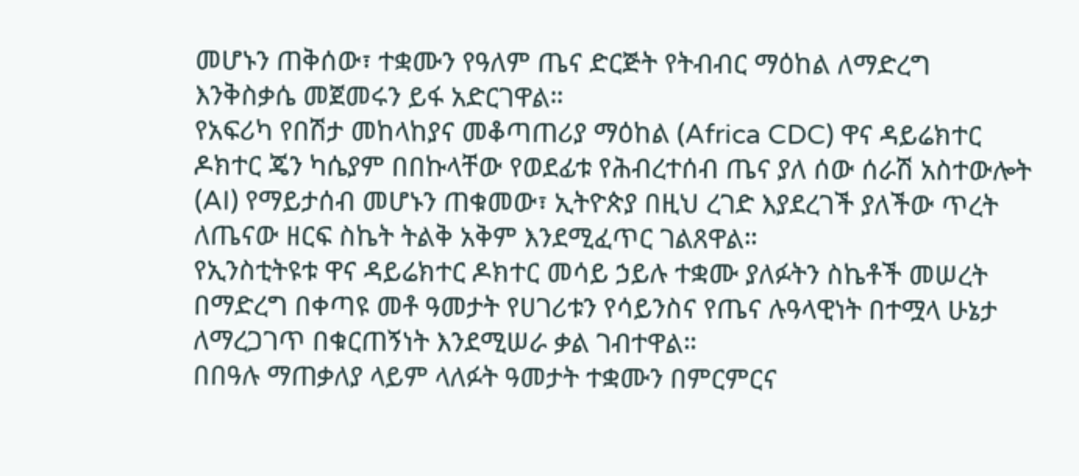መሆኑን ጠቅሰው፣ ተቋሙን የዓለም ጤና ድርጅት የትብብር ማዕከል ለማድረግ እንቅስቃሴ መጀመሩን ይፋ አድርገዋል።
የአፍሪካ የበሽታ መከላከያና መቆጣጠሪያ ማዕከል (Africa CDC) ዋና ዳይሬክተር ዶክተር ጄን ካሴያም በበኩላቸው የወደፊቱ የሕብረተሰብ ጤና ያለ ሰው ሰራሽ አስተውሎት (AI) የማይታሰብ መሆኑን ጠቁመው፣ ኢትዮጵያ በዚህ ረገድ እያደረገች ያለችው ጥረት ለጤናው ዘርፍ ስኬት ትልቅ አቅም እንደሚፈጥር ገልጸዋል።
የኢንስቲትዩቱ ዋና ዳይሬክተር ዶክተር መሳይ ኃይሉ ተቋሙ ያለፉትን ስኬቶች መሠረት በማድረግ በቀጣዩ መቶ ዓመታት የሀገሪቱን የሳይንስና የጤና ሉዓላዊነት በተሟላ ሁኔታ ለማረጋገጥ በቁርጠኝነት እንደሚሠራ ቃል ገብተዋል።
በበዓሉ ማጠቃለያ ላይም ላለፉት ዓመታት ተቋሙን በምርምርና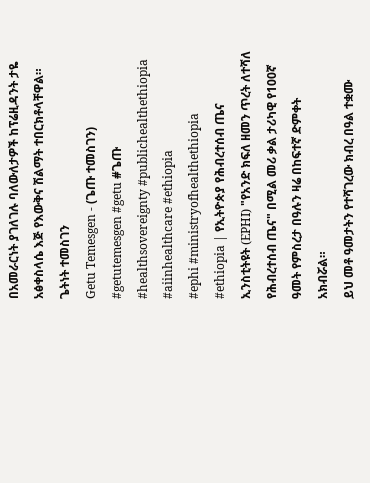በአመራርነት ያገለገሉ ባለውለታዎች ከፕሬዚዳንት ታዬ አፅቀስላሴ እጅ የእውቅና ሽልማት ተበርክቶላቸዋል።
ጌትነት ተመስገን
Getu Temesgen - (ጌጡ ተመስገን)
#getutemesgen #getu #ጌጡ
#healthsovereignty #publichealthethiopia
#aiinhealthcare #ethiopia
#ephi #ministryofhealthethiopia
#ethiopia | የኢትዮጵያ የሕብረተሰብ ጤና ኢንስቲትዩት (EPHI) "የአንድ ክፍለ ዘመን ጥረት ለተሻለ የሕብረተሰብ ጤና" በሚል መሪ ቃል ታሪካዊ የ100ኛ ዓመት የምስረታ በዓሉን ዛሬ በከፍተኛ ድምቀት አክብሯል።
ይህ መቶ ዓመታትን የተሻገረው ክብረ በዓል ተቋሙ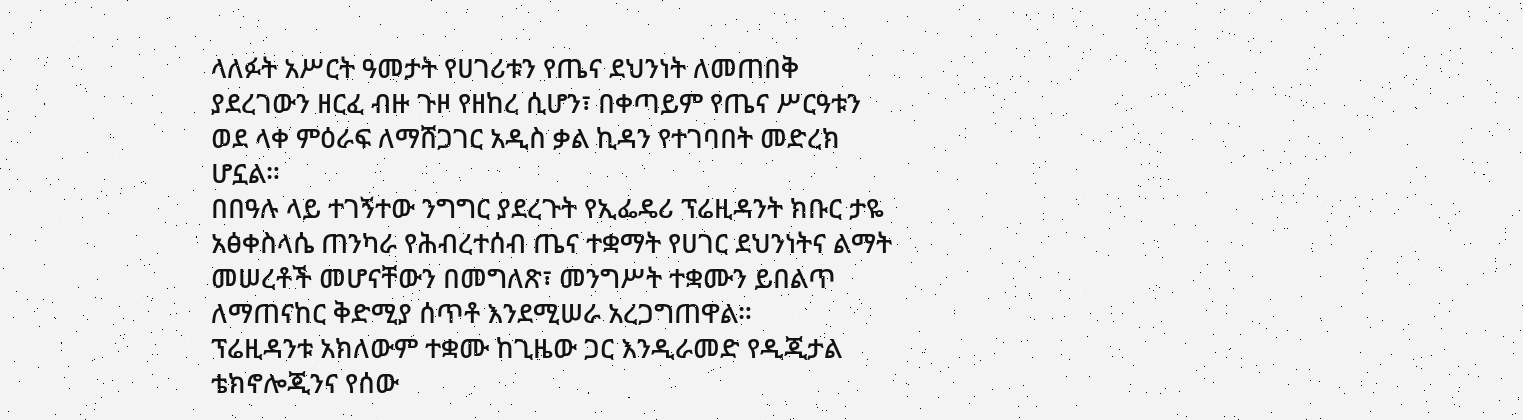ላለፉት አሥርት ዓመታት የሀገሪቱን የጤና ደህንነት ለመጠበቅ ያደረገውን ዘርፈ ብዙ ጉዞ የዘከረ ሲሆን፣ በቀጣይም የጤና ሥርዓቱን ወደ ላቀ ምዕራፍ ለማሸጋገር አዲስ ቃል ኪዳን የተገባበት መድረክ ሆኗል።
በበዓሉ ላይ ተገኝተው ንግግር ያደረጉት የኢፌዴሪ ፕሬዚዳንት ክቡር ታዬ አፅቀስላሴ ጠንካራ የሕብረተሰብ ጤና ተቋማት የሀገር ደህንነትና ልማት መሠረቶች መሆናቸውን በመግለጽ፣ መንግሥት ተቋሙን ይበልጥ ለማጠናከር ቅድሚያ ሰጥቶ እንደሚሠራ አረጋግጠዋል።
ፕሬዚዳንቱ አክለውም ተቋሙ ከጊዜው ጋር እንዲራመድ የዲጂታል ቴክኖሎጂንና የሰው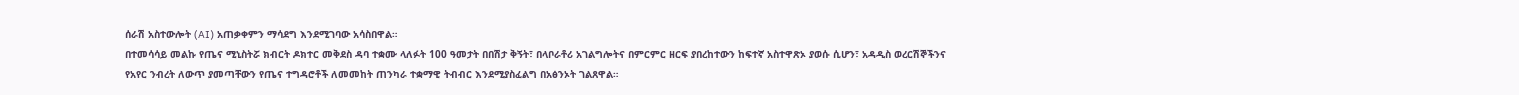ሰራሽ አስተውሎት (AI) አጠቃቀምን ማሳደግ እንደሚገባው አሳስበዋል።
በተመሳሳይ መልኩ የጤና ሚኒስትሯ ክብርት ዶክተር መቅደስ ዳባ ተቋሙ ላለፉት 100 ዓመታት በበሽታ ቅኝት፣ በላቦራቶሪ አገልግሎትና በምርምር ዘርፍ ያበረከተውን ከፍተኛ አስተዋጽኦ ያወሱ ሲሆን፣ አዳዲስ ወረርሽኞችንና የአየር ንብረት ለውጥ ያመጣቸውን የጤና ተግዳሮቶች ለመመከት ጠንካራ ተቋማዊ ትብብር እንደሚያስፈልግ በአፅንኦት ገልጸዋል።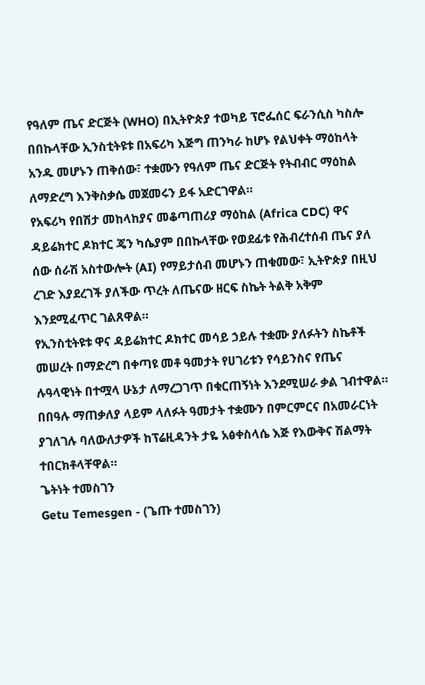የዓለም ጤና ድርጅት (WHO) በኢትዮጵያ ተወካይ ፕሮፌሰር ፍራንሲስ ካስሎ በበኩላቸው ኢንስቲትዩቱ በአፍሪካ እጅግ ጠንካራ ከሆኑ የልህቀት ማዕከላት አንዱ መሆኑን ጠቅሰው፣ ተቋሙን የዓለም ጤና ድርጅት የትብብር ማዕከል ለማድረግ እንቅስቃሴ መጀመሩን ይፋ አድርገዋል።
የአፍሪካ የበሽታ መከላከያና መቆጣጠሪያ ማዕከል (Africa CDC) ዋና ዳይሬክተር ዶክተር ጄን ካሴያም በበኩላቸው የወደፊቱ የሕብረተሰብ ጤና ያለ ሰው ሰራሽ አስተውሎት (AI) የማይታሰብ መሆኑን ጠቁመው፣ ኢትዮጵያ በዚህ ረገድ እያደረገች ያለችው ጥረት ለጤናው ዘርፍ ስኬት ትልቅ አቅም እንደሚፈጥር ገልጸዋል።
የኢንስቲትዩቱ ዋና ዳይሬክተር ዶክተር መሳይ ኃይሉ ተቋሙ ያለፉትን ስኬቶች መሠረት በማድረግ በቀጣዩ መቶ ዓመታት የሀገሪቱን የሳይንስና የጤና ሉዓላዊነት በተሟላ ሁኔታ ለማረጋገጥ በቁርጠኝነት እንደሚሠራ ቃል ገብተዋል።
በበዓሉ ማጠቃለያ ላይም ላለፉት ዓመታት ተቋሙን በምርምርና በአመራርነት ያገለገሉ ባለውለታዎች ከፕሬዚዳንት ታዬ አፅቀስላሴ እጅ የእውቅና ሽልማት ተበርክቶላቸዋል።
ጌትነት ተመስገን
Getu Temesgen - (ጌጡ ተመስገን)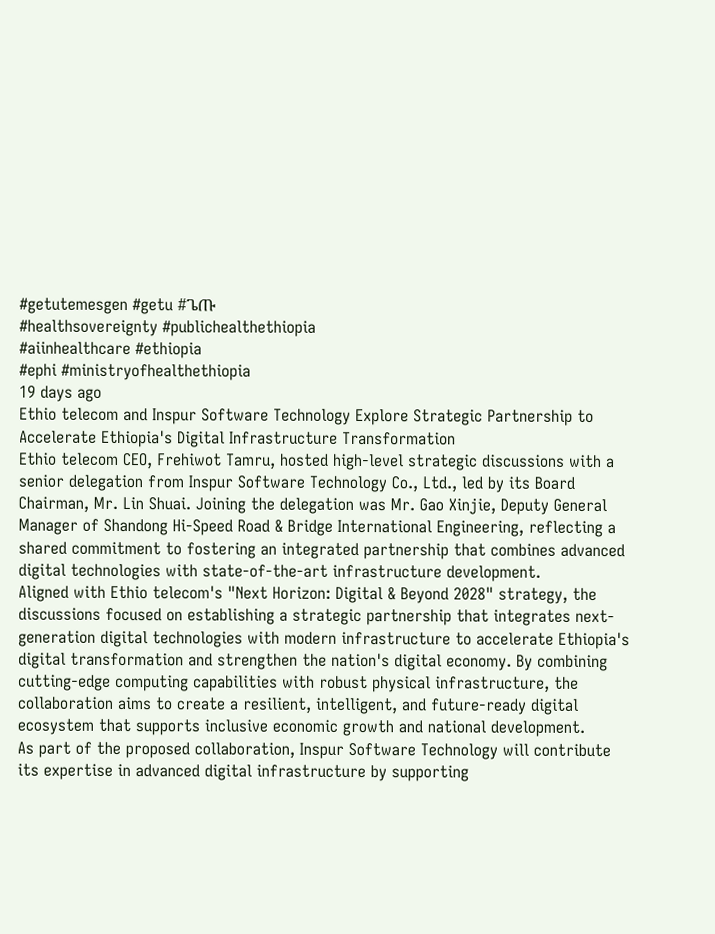#getutemesgen #getu #ጌጡ
#healthsovereignty #publichealthethiopia
#aiinhealthcare #ethiopia
#ephi #ministryofhealthethiopia
19 days ago
Ethio telecom and Inspur Software Technology Explore Strategic Partnership to Accelerate Ethiopia's Digital Infrastructure Transformation
Ethio telecom CEO, Frehiwot Tamru, hosted high-level strategic discussions with a senior delegation from Inspur Software Technology Co., Ltd., led by its Board Chairman, Mr. Lin Shuai. Joining the delegation was Mr. Gao Xinjie, Deputy General Manager of Shandong Hi-Speed Road & Bridge International Engineering, reflecting a shared commitment to fostering an integrated partnership that combines advanced digital technologies with state-of-the-art infrastructure development.
Aligned with Ethio telecom's "Next Horizon: Digital & Beyond 2028" strategy, the discussions focused on establishing a strategic partnership that integrates next-generation digital technologies with modern infrastructure to accelerate Ethiopia's digital transformation and strengthen the nation's digital economy. By combining cutting-edge computing capabilities with robust physical infrastructure, the collaboration aims to create a resilient, intelligent, and future-ready digital ecosystem that supports inclusive economic growth and national development.
As part of the proposed collaboration, Inspur Software Technology will contribute its expertise in advanced digital infrastructure by supporting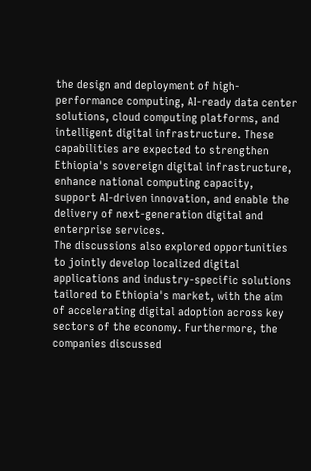the design and deployment of high-performance computing, AI-ready data center solutions, cloud computing platforms, and intelligent digital infrastructure. These capabilities are expected to strengthen Ethiopia's sovereign digital infrastructure, enhance national computing capacity, support AI-driven innovation, and enable the delivery of next-generation digital and enterprise services.
The discussions also explored opportunities to jointly develop localized digital applications and industry-specific solutions tailored to Ethiopia's market, with the aim of accelerating digital adoption across key sectors of the economy. Furthermore, the companies discussed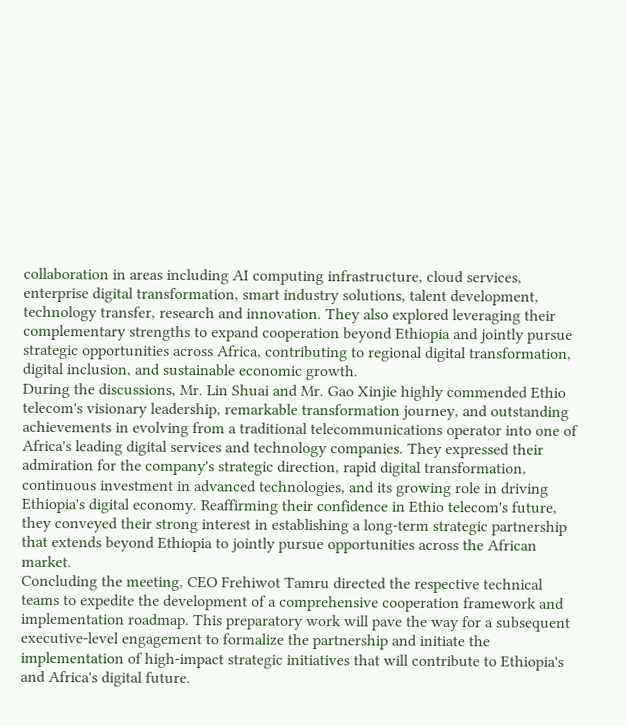collaboration in areas including AI computing infrastructure, cloud services, enterprise digital transformation, smart industry solutions, talent development, technology transfer, research and innovation. They also explored leveraging their complementary strengths to expand cooperation beyond Ethiopia and jointly pursue strategic opportunities across Africa, contributing to regional digital transformation, digital inclusion, and sustainable economic growth.
During the discussions, Mr. Lin Shuai and Mr. Gao Xinjie highly commended Ethio telecom's visionary leadership, remarkable transformation journey, and outstanding achievements in evolving from a traditional telecommunications operator into one of Africa's leading digital services and technology companies. They expressed their admiration for the company's strategic direction, rapid digital transformation, continuous investment in advanced technologies, and its growing role in driving Ethiopia's digital economy. Reaffirming their confidence in Ethio telecom's future, they conveyed their strong interest in establishing a long-term strategic partnership that extends beyond Ethiopia to jointly pursue opportunities across the African market.
Concluding the meeting, CEO Frehiwot Tamru directed the respective technical teams to expedite the development of a comprehensive cooperation framework and implementation roadmap. This preparatory work will pave the way for a subsequent executive-level engagement to formalize the partnership and initiate the implementation of high-impact strategic initiatives that will contribute to Ethiopia's and Africa's digital future.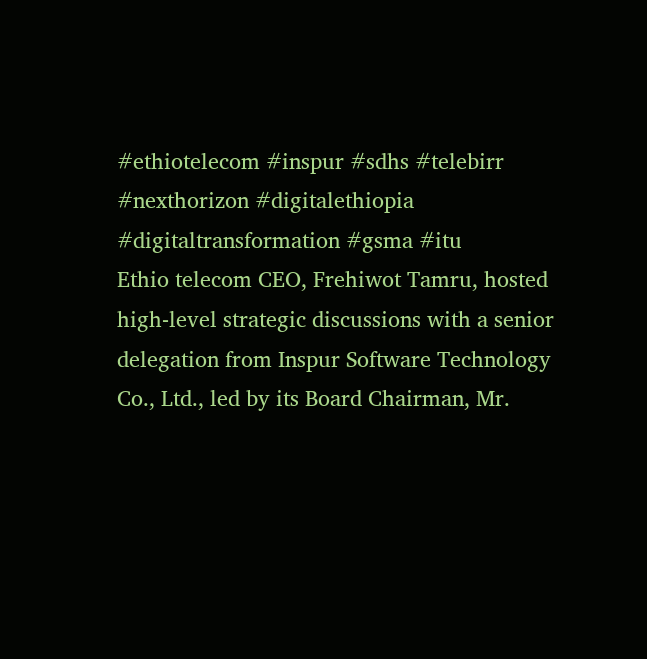#ethiotelecom #inspur #sdhs #telebirr #nexthorizon #digitalethiopia #digitaltransformation #gsma #itu
Ethio telecom CEO, Frehiwot Tamru, hosted high-level strategic discussions with a senior delegation from Inspur Software Technology Co., Ltd., led by its Board Chairman, Mr.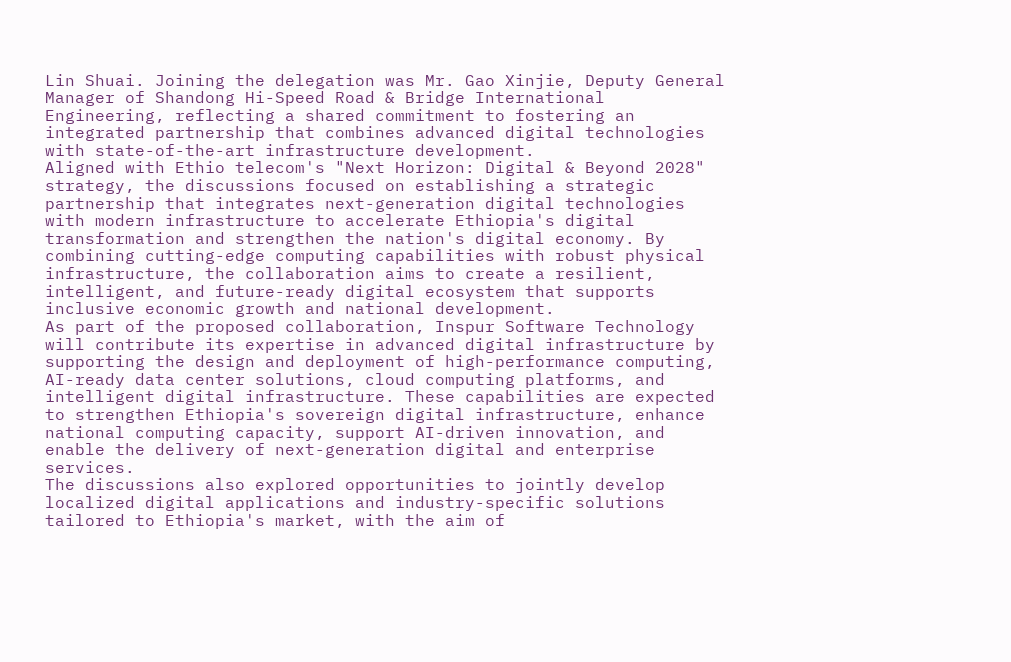Lin Shuai. Joining the delegation was Mr. Gao Xinjie, Deputy General Manager of Shandong Hi-Speed Road & Bridge International Engineering, reflecting a shared commitment to fostering an integrated partnership that combines advanced digital technologies with state-of-the-art infrastructure development.
Aligned with Ethio telecom's "Next Horizon: Digital & Beyond 2028" strategy, the discussions focused on establishing a strategic partnership that integrates next-generation digital technologies with modern infrastructure to accelerate Ethiopia's digital transformation and strengthen the nation's digital economy. By combining cutting-edge computing capabilities with robust physical infrastructure, the collaboration aims to create a resilient, intelligent, and future-ready digital ecosystem that supports inclusive economic growth and national development.
As part of the proposed collaboration, Inspur Software Technology will contribute its expertise in advanced digital infrastructure by supporting the design and deployment of high-performance computing, AI-ready data center solutions, cloud computing platforms, and intelligent digital infrastructure. These capabilities are expected to strengthen Ethiopia's sovereign digital infrastructure, enhance national computing capacity, support AI-driven innovation, and enable the delivery of next-generation digital and enterprise services.
The discussions also explored opportunities to jointly develop localized digital applications and industry-specific solutions tailored to Ethiopia's market, with the aim of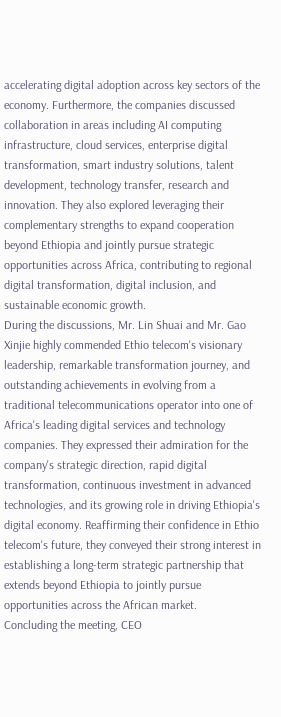accelerating digital adoption across key sectors of the economy. Furthermore, the companies discussed collaboration in areas including AI computing infrastructure, cloud services, enterprise digital transformation, smart industry solutions, talent development, technology transfer, research and innovation. They also explored leveraging their complementary strengths to expand cooperation beyond Ethiopia and jointly pursue strategic opportunities across Africa, contributing to regional digital transformation, digital inclusion, and sustainable economic growth.
During the discussions, Mr. Lin Shuai and Mr. Gao Xinjie highly commended Ethio telecom's visionary leadership, remarkable transformation journey, and outstanding achievements in evolving from a traditional telecommunications operator into one of Africa's leading digital services and technology companies. They expressed their admiration for the company's strategic direction, rapid digital transformation, continuous investment in advanced technologies, and its growing role in driving Ethiopia's digital economy. Reaffirming their confidence in Ethio telecom's future, they conveyed their strong interest in establishing a long-term strategic partnership that extends beyond Ethiopia to jointly pursue opportunities across the African market.
Concluding the meeting, CEO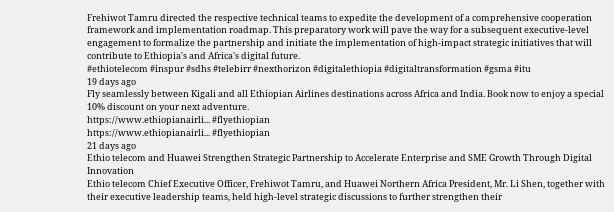Frehiwot Tamru directed the respective technical teams to expedite the development of a comprehensive cooperation framework and implementation roadmap. This preparatory work will pave the way for a subsequent executive-level engagement to formalize the partnership and initiate the implementation of high-impact strategic initiatives that will contribute to Ethiopia's and Africa's digital future.
#ethiotelecom #inspur #sdhs #telebirr #nexthorizon #digitalethiopia #digitaltransformation #gsma #itu
19 days ago
Fly seamlessly between Kigali and all Ethiopian Airlines destinations across Africa and India. Book now to enjoy a special 10% discount on your next adventure.
https://www.ethiopianairli... #flyethiopian
https://www.ethiopianairli... #flyethiopian
21 days ago
Ethio telecom and Huawei Strengthen Strategic Partnership to Accelerate Enterprise and SME Growth Through Digital Innovation
Ethio telecom Chief Executive Officer, Frehiwot Tamru, and Huawei Northern Africa President, Mr. Li Shen, together with their executive leadership teams, held high-level strategic discussions to further strengthen their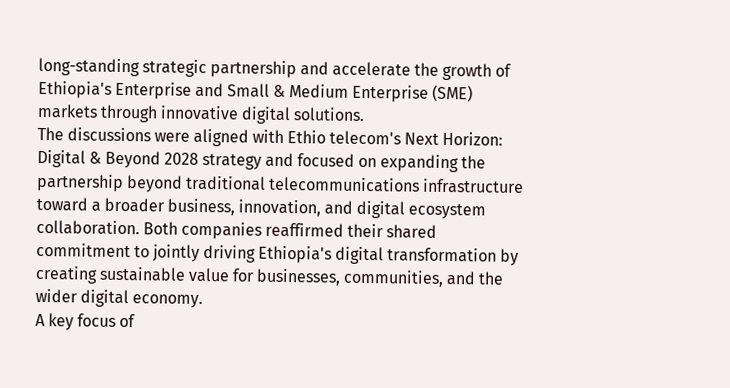long-standing strategic partnership and accelerate the growth of Ethiopia's Enterprise and Small & Medium Enterprise (SME) markets through innovative digital solutions.
The discussions were aligned with Ethio telecom's Next Horizon: Digital & Beyond 2028 strategy and focused on expanding the partnership beyond traditional telecommunications infrastructure toward a broader business, innovation, and digital ecosystem collaboration. Both companies reaffirmed their shared commitment to jointly driving Ethiopia's digital transformation by creating sustainable value for businesses, communities, and the wider digital economy.
A key focus of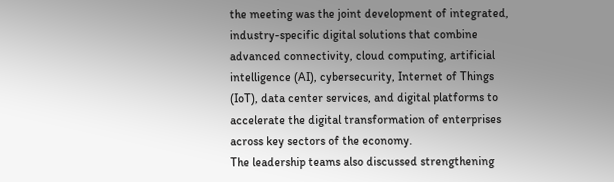the meeting was the joint development of integrated, industry-specific digital solutions that combine advanced connectivity, cloud computing, artificial intelligence (AI), cybersecurity, Internet of Things (IoT), data center services, and digital platforms to accelerate the digital transformation of enterprises across key sectors of the economy.
The leadership teams also discussed strengthening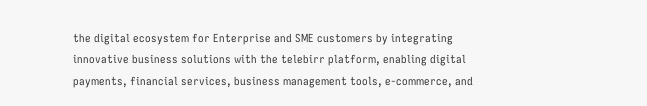the digital ecosystem for Enterprise and SME customers by integrating innovative business solutions with the telebirr platform, enabling digital payments, financial services, business management tools, e-commerce, and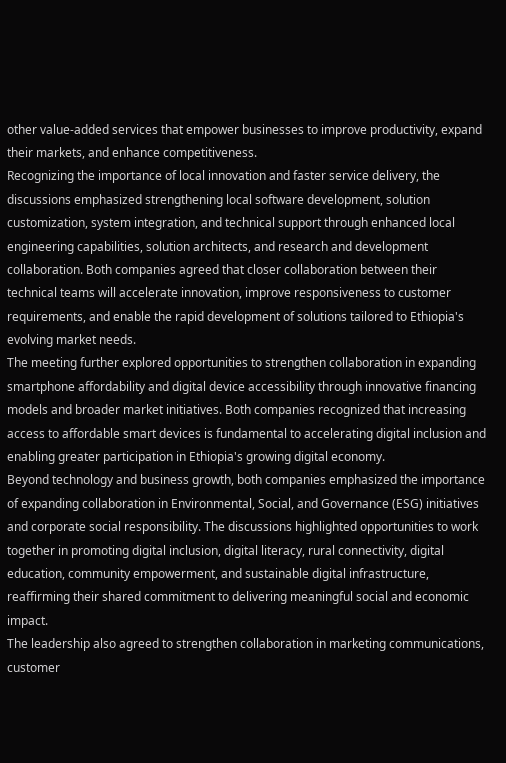other value-added services that empower businesses to improve productivity, expand their markets, and enhance competitiveness.
Recognizing the importance of local innovation and faster service delivery, the discussions emphasized strengthening local software development, solution customization, system integration, and technical support through enhanced local engineering capabilities, solution architects, and research and development collaboration. Both companies agreed that closer collaboration between their technical teams will accelerate innovation, improve responsiveness to customer requirements, and enable the rapid development of solutions tailored to Ethiopia's evolving market needs.
The meeting further explored opportunities to strengthen collaboration in expanding smartphone affordability and digital device accessibility through innovative financing models and broader market initiatives. Both companies recognized that increasing access to affordable smart devices is fundamental to accelerating digital inclusion and enabling greater participation in Ethiopia's growing digital economy.
Beyond technology and business growth, both companies emphasized the importance of expanding collaboration in Environmental, Social, and Governance (ESG) initiatives and corporate social responsibility. The discussions highlighted opportunities to work together in promoting digital inclusion, digital literacy, rural connectivity, digital education, community empowerment, and sustainable digital infrastructure, reaffirming their shared commitment to delivering meaningful social and economic impact.
The leadership also agreed to strengthen collaboration in marketing communications, customer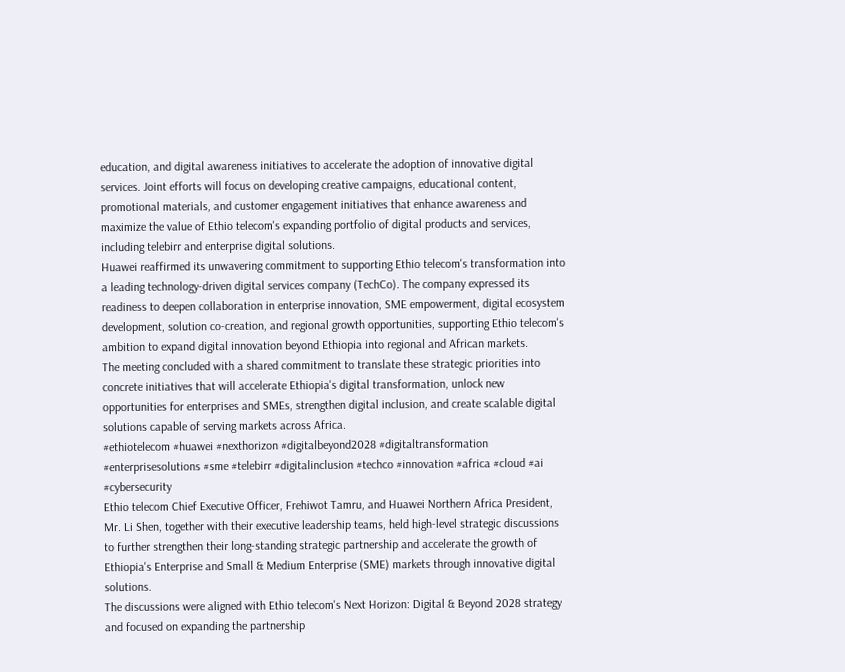education, and digital awareness initiatives to accelerate the adoption of innovative digital services. Joint efforts will focus on developing creative campaigns, educational content, promotional materials, and customer engagement initiatives that enhance awareness and maximize the value of Ethio telecom's expanding portfolio of digital products and services, including telebirr and enterprise digital solutions.
Huawei reaffirmed its unwavering commitment to supporting Ethio telecom's transformation into a leading technology-driven digital services company (TechCo). The company expressed its readiness to deepen collaboration in enterprise innovation, SME empowerment, digital ecosystem development, solution co-creation, and regional growth opportunities, supporting Ethio telecom's ambition to expand digital innovation beyond Ethiopia into regional and African markets.
The meeting concluded with a shared commitment to translate these strategic priorities into concrete initiatives that will accelerate Ethiopia's digital transformation, unlock new opportunities for enterprises and SMEs, strengthen digital inclusion, and create scalable digital solutions capable of serving markets across Africa.
#ethiotelecom #huawei #nexthorizon #digitalbeyond2028 #digitaltransformation #enterprisesolutions #sme #telebirr #digitalinclusion #techco #innovation #africa #cloud #ai #cybersecurity
Ethio telecom Chief Executive Officer, Frehiwot Tamru, and Huawei Northern Africa President, Mr. Li Shen, together with their executive leadership teams, held high-level strategic discussions to further strengthen their long-standing strategic partnership and accelerate the growth of Ethiopia's Enterprise and Small & Medium Enterprise (SME) markets through innovative digital solutions.
The discussions were aligned with Ethio telecom's Next Horizon: Digital & Beyond 2028 strategy and focused on expanding the partnership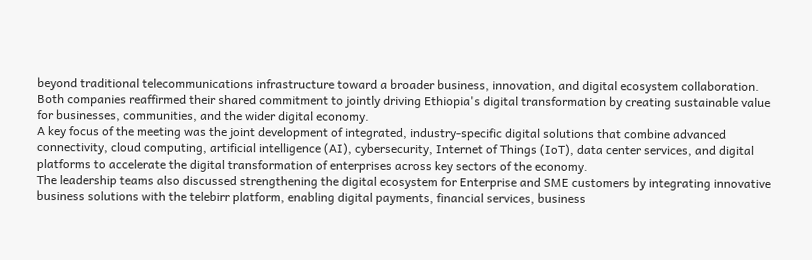beyond traditional telecommunications infrastructure toward a broader business, innovation, and digital ecosystem collaboration. Both companies reaffirmed their shared commitment to jointly driving Ethiopia's digital transformation by creating sustainable value for businesses, communities, and the wider digital economy.
A key focus of the meeting was the joint development of integrated, industry-specific digital solutions that combine advanced connectivity, cloud computing, artificial intelligence (AI), cybersecurity, Internet of Things (IoT), data center services, and digital platforms to accelerate the digital transformation of enterprises across key sectors of the economy.
The leadership teams also discussed strengthening the digital ecosystem for Enterprise and SME customers by integrating innovative business solutions with the telebirr platform, enabling digital payments, financial services, business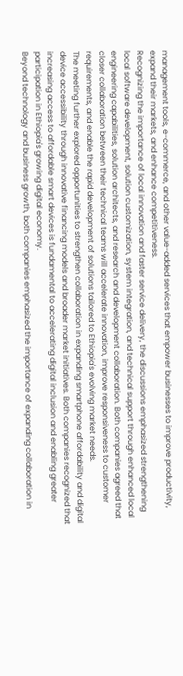management tools, e-commerce, and other value-added services that empower businesses to improve productivity, expand their markets, and enhance competitiveness.
Recognizing the importance of local innovation and faster service delivery, the discussions emphasized strengthening local software development, solution customization, system integration, and technical support through enhanced local engineering capabilities, solution architects, and research and development collaboration. Both companies agreed that closer collaboration between their technical teams will accelerate innovation, improve responsiveness to customer requirements, and enable the rapid development of solutions tailored to Ethiopia's evolving market needs.
The meeting further explored opportunities to strengthen collaboration in expanding smartphone affordability and digital device accessibility through innovative financing models and broader market initiatives. Both companies recognized that increasing access to affordable smart devices is fundamental to accelerating digital inclusion and enabling greater participation in Ethiopia's growing digital economy.
Beyond technology and business growth, both companies emphasized the importance of expanding collaboration in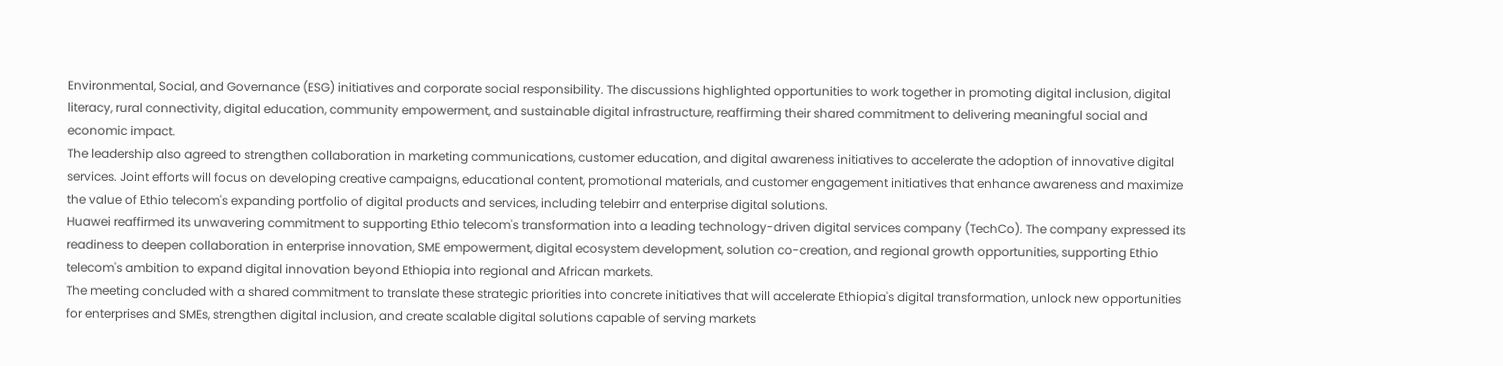Environmental, Social, and Governance (ESG) initiatives and corporate social responsibility. The discussions highlighted opportunities to work together in promoting digital inclusion, digital literacy, rural connectivity, digital education, community empowerment, and sustainable digital infrastructure, reaffirming their shared commitment to delivering meaningful social and economic impact.
The leadership also agreed to strengthen collaboration in marketing communications, customer education, and digital awareness initiatives to accelerate the adoption of innovative digital services. Joint efforts will focus on developing creative campaigns, educational content, promotional materials, and customer engagement initiatives that enhance awareness and maximize the value of Ethio telecom's expanding portfolio of digital products and services, including telebirr and enterprise digital solutions.
Huawei reaffirmed its unwavering commitment to supporting Ethio telecom's transformation into a leading technology-driven digital services company (TechCo). The company expressed its readiness to deepen collaboration in enterprise innovation, SME empowerment, digital ecosystem development, solution co-creation, and regional growth opportunities, supporting Ethio telecom's ambition to expand digital innovation beyond Ethiopia into regional and African markets.
The meeting concluded with a shared commitment to translate these strategic priorities into concrete initiatives that will accelerate Ethiopia's digital transformation, unlock new opportunities for enterprises and SMEs, strengthen digital inclusion, and create scalable digital solutions capable of serving markets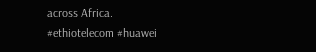across Africa.
#ethiotelecom #huawei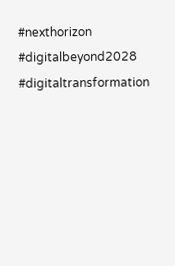#nexthorizon #digitalbeyond2028 #digitaltransformation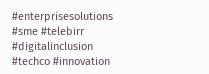#enterprisesolutions #sme #telebirr #digitalinclusion #techco #innovation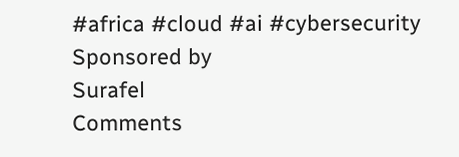#africa #cloud #ai #cybersecurity
Sponsored by
Surafel
Comments